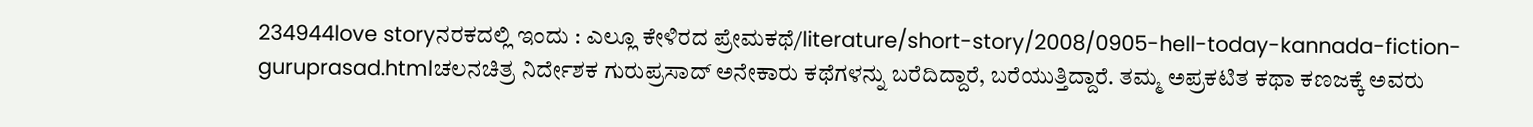234944love storyನರಕದಲ್ಲಿ ಇಂದು : ಎಲ್ಲೂ ಕೇಳಿರದ ಪ್ರೇಮಕಥೆ/literature/short-story/2008/0905-hell-today-kannada-fiction-guruprasad.htmlಚಲನಚಿತ್ರ ನಿರ್ದೇಶಕ ಗುರುಪ್ರಸಾದ್ ಅನೇಕಾರು ಕಥೆಗಳನ್ನು ಬರೆದಿದ್ದಾರೆ, ಬರೆಯುತ್ತಿದ್ದಾರೆ. ತಮ್ಮ ಅಪ್ರಕಟಿತ ಕಥಾ ಕಣಜಕ್ಕೆ ಅವರು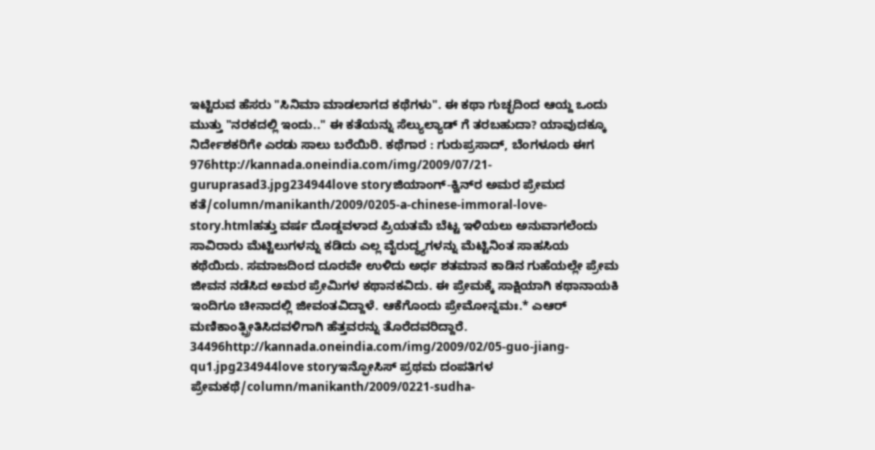ಇಟ್ಟಿರುವ ಹೆಸರು "ಸಿನಿಮಾ ಮಾಡಲಾಗದ ಕಥೆಗಳು". ಈ ಕಥಾ ಗುಚ್ಛದಿಂದ ಆಯ್ದ ಒಂದು ಮುತ್ತು "ನರಕದಲ್ಲಿ ಇಂದು.." ಈ ಕತೆಯನ್ನು ಸೆಲ್ಯುಲ್ಯಾಡ್ ಗೆ ತರಬಹುದಾ? ಯಾವುದಕ್ಕೂ ನಿರ್ದೇಶಕರಿಗೇ ಎರಡು ಸಾಲು ಬರೆಯಿರಿ. ಕಥೆಗಾರ : ಗುರುಪ್ರಸಾದ್, ಬೆಂಗಳೂರು ಈಗ 976http://kannada.oneindia.com/img/2009/07/21-guruprasad3.jpg234944love storyಜಿಯಾಂಗ್-ಕ್ವಿನ್‌ರ ಅಮರ ಪ್ರೇಮದ ಕತೆ/column/manikanth/2009/0205-a-chinese-immoral-love-story.htmlಹತ್ತು ವರ್ಷ ದೊಡ್ಡವಳಾದ ಪ್ರಿಯತಮೆ ಬೆಟ್ಟ ಇಳಿಯಲು ಅನುವಾಗಲೆಂದು ಸಾವಿರಾರು ಮೆಟ್ಟಿಲುಗಳನ್ನು ಕಡಿದು ಎಲ್ಲ ವೈರುದ್ಧ್ಯಗಳನ್ನು ಮೆಟ್ಟಿನಿಂತ ಸಾಹಸಿಯ ಕಥೆಯಿದು. ಸಮಾಜದಿಂದ ದೂರವೇ ಉಳಿದು ಅರ್ಧ ಶತಮಾನ ಕಾಡಿನ ಗುಹೆಯಲ್ಲೇ ಪ್ರೇಮ ಜೀವನ ನಡೆಸಿದ ಅಮರ ಪ್ರೇಮಿಗಳ ಕಥಾನಕವಿದು. ಈ ಪ್ರೇಮಕ್ಕೆ ಸಾಕ್ಷಿಯಾಗಿ ಕಥಾನಾಯಕಿ ಇಂದಿಗೂ ಚೀನಾದಲ್ಲಿ ಜೀವಂತವಿದ್ದಾಳೆ. ಆಕೆಗೊಂದು ಪ್ರೇಮೋನ್ನಮಃ.* ಎಆರ್ ಮಣಿಕಾಂತ್ಪ್ರೀತಿಸಿದವಳಿಗಾಗಿ ಹೆತ್ತವರನ್ನು ತೊರೆದವರಿದ್ದಾರೆ. 34496http://kannada.oneindia.com/img/2009/02/05-guo-jiang-qu1.jpg234944love storyಇನ್ಫೋಸಿಸ್ ಪ್ರಥಮ ದಂಪತಿಗಳ ಪ್ರೇಮಕಥೆ/column/manikanth/2009/0221-sudha-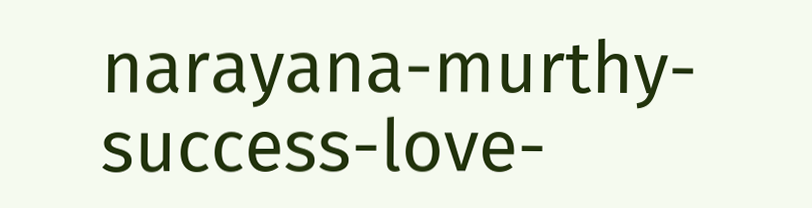narayana-murthy-success-love-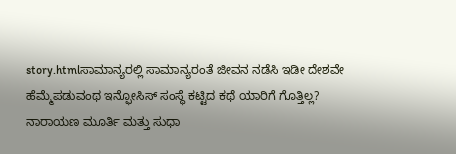story.htmlಸಾಮಾನ್ಯರಲ್ಲಿ ಸಾಮಾನ್ಯರಂತೆ ಜೀವನ ನಡೆಸಿ ಇಡೀ ದೇಶವೇ ಹೆಮ್ಮೆಪಡುವಂಥ ಇನ್ಫೋಸಿಸ್ ಸಂಸ್ಥೆ ಕಟ್ಟಿದ ಕಥೆ ಯಾರಿಗೆ ಗೊತ್ತಿಲ್ಲ? ನಾರಾಯಣ ಮೂರ್ತಿ ಮತ್ತು ಸುಧಾ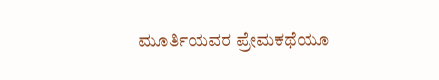ಮೂರ್ತಿಯವರ ಪ್ರೇಮಕಥೆಯೂ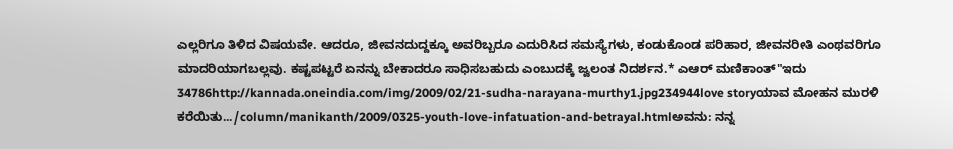ಎಲ್ಲರಿಗೂ ತಿಳಿದ ವಿಷಯವೇ. ಆದರೂ, ಜೀವನದುದ್ದಕ್ಕೂ ಅವರಿಬ್ಬರೂ ಎದುರಿಸಿದ ಸಮಸ್ಯೆಗಳು, ಕಂಡುಕೊಂಡ ಪರಿಹಾರ, ಜೀವನರೀತಿ ಎಂಥವರಿಗೂ ಮಾದರಿಯಾಗಬಲ್ಲವು. ಕಷ್ಟಪಟ್ಟರೆ ಏನನ್ನು ಬೇಕಾದರೂ ಸಾಧಿಸಬಹುದು ಎಂಬುದಕ್ಕೆ ಜ್ವಲಂತ ನಿದರ್ಶನ.* ಎಆರ್ ಮಣಿಕಾಂತ್"ಇದು 34786http://kannada.oneindia.com/img/2009/02/21-sudha-narayana-murthy1.jpg234944love storyಯಾವ ಮೋಹನ ಮುರಳಿ ಕರೆಯಿತು.../column/manikanth/2009/0325-youth-love-infatuation-and-betrayal.htmlಅವನು: ನನ್ನ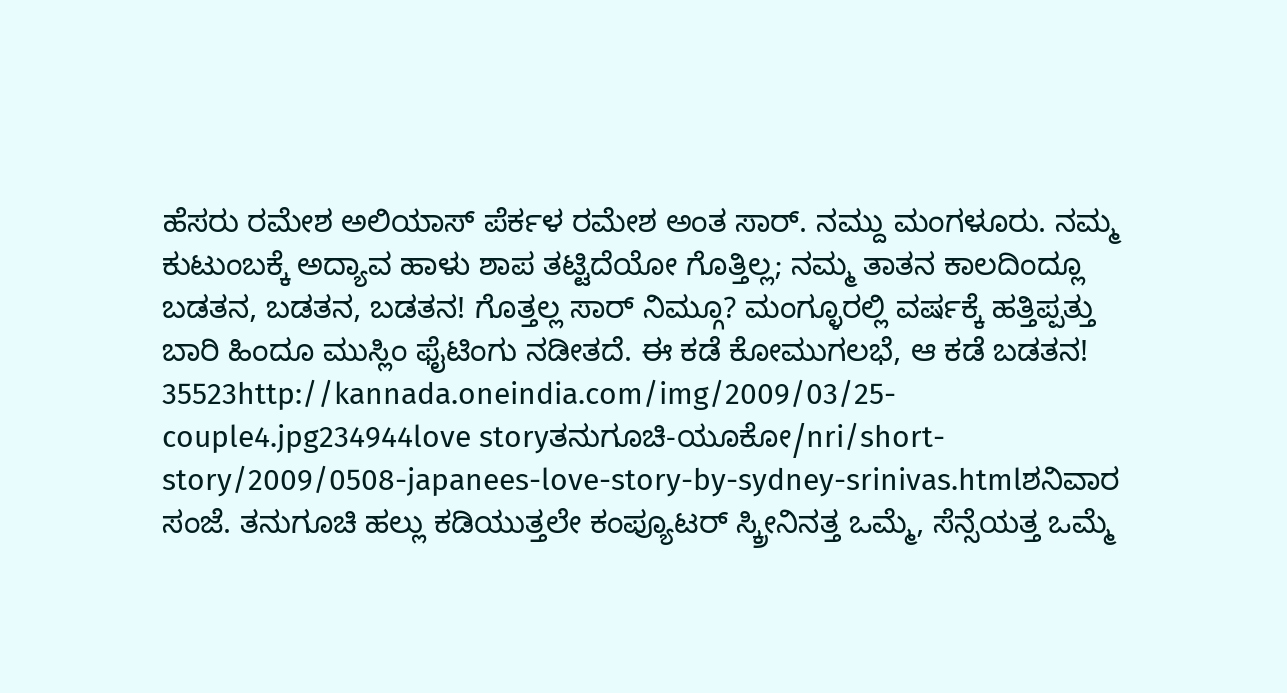ಹೆಸರು ರಮೇಶ ಅಲಿಯಾಸ್ ಪೆರ್ಕಳ ರಮೇಶ ಅಂತ ಸಾರ್. ನಮ್ದು ಮಂಗಳೂರು. ನಮ್ಮ ಕುಟುಂಬಕ್ಕೆ ಅದ್ಯಾವ ಹಾಳು ಶಾಪ ತಟ್ಟಿದೆಯೋ ಗೊತ್ತಿಲ್ಲ; ನಮ್ಮ ತಾತನ ಕಾಲದಿಂದ್ಲೂ ಬಡತನ, ಬಡತನ, ಬಡತನ! ಗೊತ್ತಲ್ಲ ಸಾರ್ ನಿಮ್ಗೂ? ಮಂಗ್ಳೂರಲ್ಲಿ ವರ್ಷಕ್ಕೆ ಹತ್ತಿಪ್ಪತ್ತು ಬಾರಿ ಹಿಂದೂ ಮುಸ್ಲಿಂ ಫೈಟಿಂಗು ನಡೀತದೆ. ಈ ಕಡೆ ಕೋಮುಗಲಭೆ, ಆ ಕಡೆ ಬಡತನ! 35523http://kannada.oneindia.com/img/2009/03/25-couple4.jpg234944love storyತನುಗೂಚಿ-ಯೂಕೋ/nri/short-story/2009/0508-japanees-love-story-by-sydney-srinivas.htmlಶನಿವಾರ ಸಂಜೆ. ತನುಗೂಚಿ ಹಲ್ಲು ಕಡಿಯುತ್ತಲೇ ಕಂಪ್ಯೂಟರ್ ಸ್ಕ್ರೀನಿನತ್ತ ಒಮ್ಮೆ, ಸೆನ್ಸೆಯತ್ತ ಒಮ್ಮೆ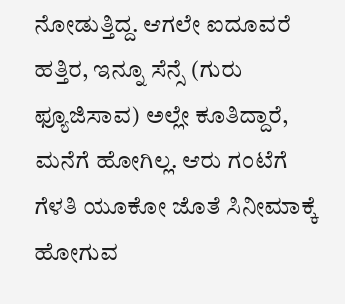ನೋಡುತ್ತಿದ್ದ. ಆಗಲೇ ಐದೂವರೆ ಹತ್ತಿರ, ಇನ್ನೂ ಸೆನ್ಸೆ (ಗುರು ಫ್ಯೂಜಿಸಾವ) ಅಲ್ಲೇ ಕೂತಿದ್ದಾರೆ, ಮನೆಗೆ ಹೋಗಿಲ್ಲ. ಆರು ಗಂಟೆಗೆ ಗೆಳತಿ ಯೂಕೋ ಜೊತೆ ಸಿನೀಮಾಕ್ಕೆ ಹೋಗುವ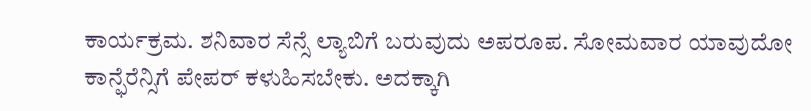ಕಾರ್ಯಕ್ರಮ. ಶನಿವಾರ ಸೆನ್ಸೆ ಲ್ಯಾಬಿಗೆ ಬರುವುದು ಅಪರೂಪ. ಸೋಮವಾರ ಯಾವುದೋ ಕಾನ್ಫೆರೆನ್ಸಿಗೆ ಪೇಪರ್ ಕಳುಹಿಸಬೇಕು. ಅದಕ್ಕಾಗಿ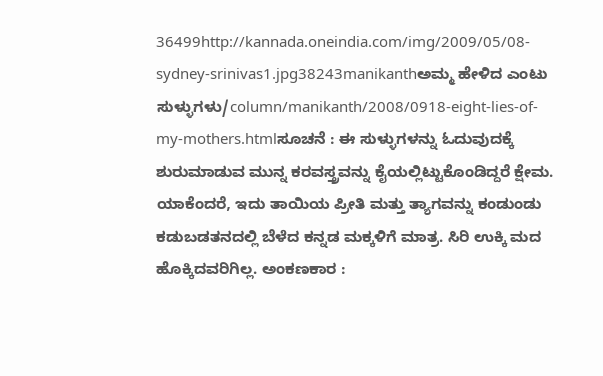36499http://kannada.oneindia.com/img/2009/05/08-sydney-srinivas1.jpg38243manikanthಅಮ್ಮ ಹೇಳಿದ ಎಂಟು ಸುಳ್ಳುಗಳು/column/manikanth/2008/0918-eight-lies-of-my-mothers.htmlಸೂಚನೆ : ಈ ಸುಳ್ಳುಗಳನ್ನು ಓದುವುದಕ್ಕೆ ಶುರುಮಾಡುವ ಮುನ್ನ ಕರವಸ್ತ್ರವನ್ನು ಕೈಯಲ್ಲಿಟ್ಟುಕೊಂಡಿದ್ದರೆ ಕ್ಷೇಮ. ಯಾಕೆಂದರೆ, ಇದು ತಾಯಿಯ ಪ್ರೀತಿ ಮತ್ತು ತ್ಯಾಗವನ್ನು ಕಂಡುಂಡು ಕಡುಬಡತನದಲ್ಲಿ ಬೆಳೆದ ಕನ್ನಡ ಮಕ್ಕಳಿಗೆ ಮಾತ್ರ. ಸಿರಿ ಉಕ್ಕಿ ಮದ ಹೊಕ್ಕಿದವರಿಗಿಲ್ಲ. ಅಂಕಣಕಾರ :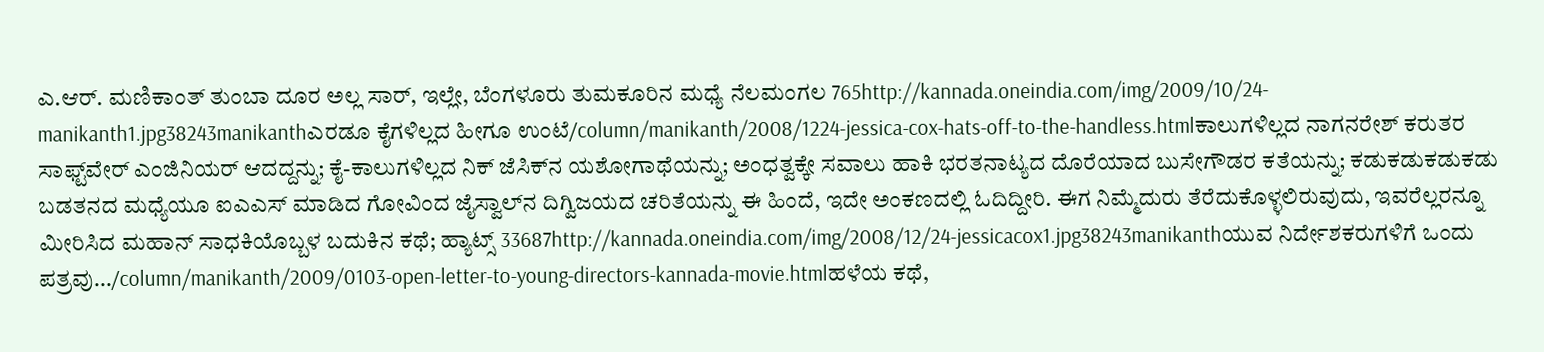ಎ.ಆರ್. ಮಣಿಕಾಂತ್ ತುಂಬಾ ದೂರ ಅಲ್ಲ ಸಾರ್, ಇಲ್ಲೇ, ಬೆಂಗಳೂರು ತುಮಕೂರಿನ ಮಧ್ಯೆ ನೆಲಮಂಗಲ 765http://kannada.oneindia.com/img/2009/10/24-manikanth1.jpg38243manikanthಎರಡೂ ಕೈಗಳಿಲ್ಲದ ಹೀಗೂ ಉಂಟೆ/column/manikanth/2008/1224-jessica-cox-hats-off-to-the-handless.htmlಕಾಲುಗಳಿಲ್ಲದ ನಾಗನರೇಶ್ ಕರುತರ ಸಾಫ್ಟ್‌ವೇರ್ ಎಂಜಿನಿಯರ್ ಆದದ್ದನ್ನು; ಕೈ-ಕಾಲುಗಳಿಲ್ಲದ ನಿಕ್ ಜೆಸಿಕ್‌ನ ಯಶೋಗಾಥೆಯನ್ನು; ಅಂಧತ್ವಕ್ಕೇ ಸವಾಲು ಹಾಕಿ ಭರತನಾಟ್ಯದ ದೊರೆಯಾದ ಬುಸೇಗೌಡರ ಕತೆಯನ್ನು; ಕಡುಕಡುಕಡುಕಡು ಬಡತನದ ಮಧ್ಯೆಯೂ ಐಎಎಸ್ ಮಾಡಿದ ಗೋವಿಂದ ಜೈಸ್ವಾಲ್‌ನ ದಿಗ್ವಿಜಯದ ಚರಿತೆಯನ್ನು ಈ ಹಿಂದೆ, ಇದೇ ಅಂಕಣದಲ್ಲಿ ಓದಿದ್ದೀರಿ. ಈಗ ನಿಮ್ಮೆದುರು ತೆರೆದುಕೊಳ್ಳಲಿರುವುದು, ಇವರೆಲ್ಲರನ್ನೂ ಮೀರಿಸಿದ ಮಹಾನ್ ಸಾಧಕಿಯೊಬ್ಬಳ ಬದುಕಿನ ಕಥೆ; ಹ್ಯಾಟ್ಸ್ 33687http://kannada.oneindia.com/img/2008/12/24-jessicacox1.jpg38243manikanthಯುವ ನಿರ್ದೇಶಕರುಗಳಿಗೆ ಒಂದು ಪತ್ರವು.../column/manikanth/2009/0103-open-letter-to-young-directors-kannada-movie.htmlಹಳೆಯ ಕಥೆ,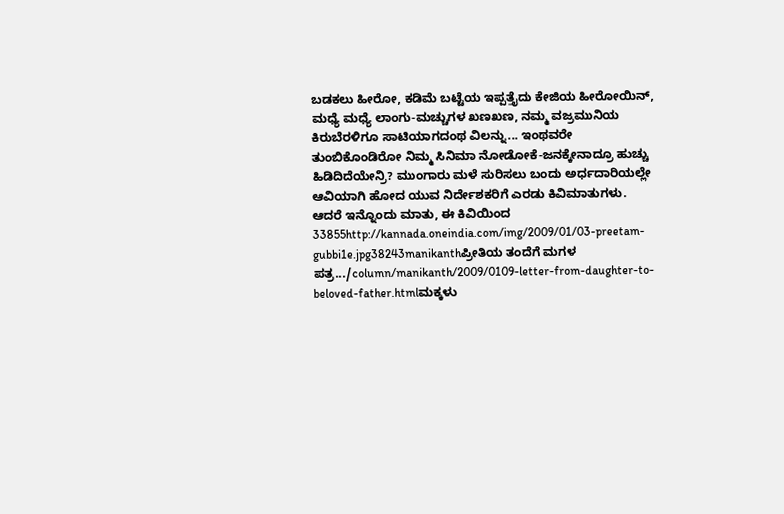ಬಡಕಲು ಹೀರೋ, ಕಡಿಮೆ ಬಟ್ಟೆಯ ಇಪ್ಪತ್ತೈದು ಕೇಜಿಯ ಹೀರೋಯಿನ್, ಮಧ್ಯೆ ಮಧ್ಯೆ ಲಾಂಗು-ಮಚ್ಚುಗಳ ಖಣಖಣ, ನಮ್ಮ ವಜ್ರಮುನಿಯ ಕಿರುಬೆರಳಿಗೂ ಸಾಟಿಯಾಗದಂಥ ವಿಲನ್ನು... ಇಂಥವರೇ ತುಂಬಿಕೊಂಡಿರೋ ನಿಮ್ಮ ಸಿನಿಮಾ ನೋಡೋಕೆ-ಜನಕ್ಕೇನಾದ್ರೂ ಹುಚ್ಚು ಹಿಡಿದಿದೆಯೇನ್ರಿ? ಮುಂಗಾರು ಮಳೆ ಸುರಿಸಲು ಬಂದು ಅರ್ಧದಾರಿಯಲ್ಲೇ ಆವಿಯಾಗಿ ಹೋದ ಯುವ ನಿರ್ದೇಶಕರಿಗೆ ಎರಡು ಕಿವಿಮಾತುಗಳು. ಆದರೆ ಇನ್ನೊಂದು ಮಾತು, ಈ ಕಿವಿಯಿಂದ 33855http://kannada.oneindia.com/img/2009/01/03-preetam-gubbi1e.jpg38243manikanthಪ್ರೀತಿಯ ತಂದೆಗೆ ಮಗಳ ಪತ್ರ.../column/manikanth/2009/0109-letter-from-daughter-to-beloved-father.htmlಮಕ್ಕಳು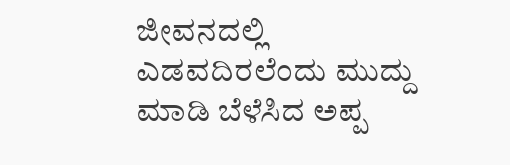ಜೀವನದಲ್ಲಿ ಎಡವದಿರಲೆಂದು ಮುದ್ದು ಮಾಡಿ ಬೆಳೆಸಿದ ಅಪ್ಪ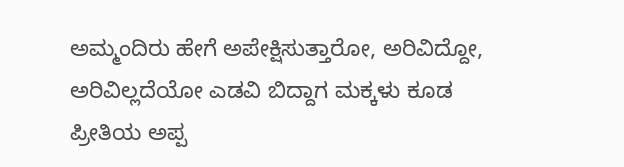ಅಮ್ಮಂದಿರು ಹೇಗೆ ಅಪೇಕ್ಷಿಸುತ್ತಾರೋ, ಅರಿವಿದ್ದೋ, ಅರಿವಿಲ್ಲದೆಯೋ ಎಡವಿ ಬಿದ್ದಾಗ ಮಕ್ಕಳು ಕೂಡ ಪ್ರೀತಿಯ ಅಪ್ಪ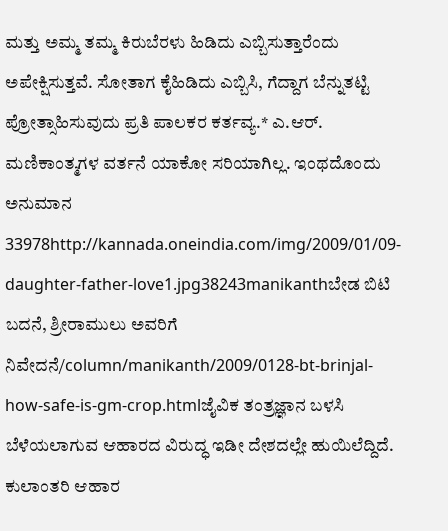ಮತ್ತು ಅಮ್ಮ ತಮ್ಮ ಕಿರುಬೆರಳು ಹಿಡಿದು ಎಬ್ಬಿಸುತ್ತಾರೆಂದು ಅಪೇಕ್ಷಿಸುತ್ತವೆ. ಸೋತಾಗ ಕೈಹಿಡಿದು ಎಬ್ಬಿಸಿ, ಗೆದ್ದಾಗ ಬೆನ್ನುತಟ್ಟಿ ಪ್ರೋತ್ಸಾಹಿಸುವುದು ಪ್ರತಿ ಪಾಲಕರ ಕರ್ತವ್ಯ.* ಎ.ಆರ್. ಮಣಿಕಾಂತ್ಮಗಳ ವರ್ತನೆ ಯಾಕೋ ಸರಿಯಾಗಿಲ್ಲ. ಇಂಥದೊಂದು ಅನುಮಾನ 33978http://kannada.oneindia.com/img/2009/01/09-daughter-father-love1.jpg38243manikanthಬೇಡ ಬಿಟಿ ಬದನೆ, ಶ್ರೀರಾಮುಲು ಅವರಿಗೆ ನಿವೇದನೆ/column/manikanth/2009/0128-bt-brinjal-how-safe-is-gm-crop.htmlಜೈವಿಕ ತಂತ್ರಜ್ಞಾನ ಬಳಸಿ ಬೆಳೆಯಲಾಗುವ ಆಹಾರದ ವಿರುದ್ಧ ಇಡೀ ದೇಶದಲ್ಲೇ ಹುಯಿಲೆದ್ದಿದೆ. ಕುಲಾಂತರಿ ಆಹಾರ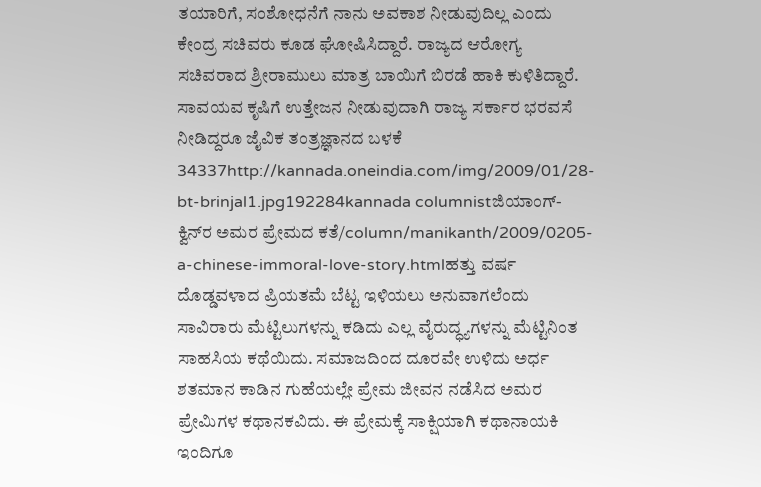ತಯಾರಿಗೆ, ಸಂಶೋಧನೆಗೆ ನಾನು ಅವಕಾಶ ನೀಡುವುದಿಲ್ಲ ಎಂದು ಕೇಂದ್ರ ಸಚಿವರು ಕೂಡ ಘೋಷಿಸಿದ್ದಾರೆ. ರಾಜ್ಯದ ಆರೋಗ್ಯ ಸಚಿವರಾದ ಶ್ರೀರಾಮುಲು ಮಾತ್ರ ಬಾಯಿಗೆ ಬಿರಡೆ ಹಾಕಿ ಕುಳಿತಿದ್ದಾರೆ. ಸಾವಯವ ಕೃಷಿಗೆ ಉತ್ತೇಜನ ನೀಡುವುದಾಗಿ ರಾಜ್ಯ ಸರ್ಕಾರ ಭರವಸೆ ನೀಡಿದ್ದರೂ ಜೈವಿಕ ತಂತ್ರಜ್ಞಾನದ ಬಳಕೆ 34337http://kannada.oneindia.com/img/2009/01/28-bt-brinjal1.jpg192284kannada columnistಜಿಯಾಂಗ್-ಕ್ವಿನ್‌ರ ಅಮರ ಪ್ರೇಮದ ಕತೆ/column/manikanth/2009/0205-a-chinese-immoral-love-story.htmlಹತ್ತು ವರ್ಷ ದೊಡ್ಡವಳಾದ ಪ್ರಿಯತಮೆ ಬೆಟ್ಟ ಇಳಿಯಲು ಅನುವಾಗಲೆಂದು ಸಾವಿರಾರು ಮೆಟ್ಟಿಲುಗಳನ್ನು ಕಡಿದು ಎಲ್ಲ ವೈರುದ್ಧ್ಯಗಳನ್ನು ಮೆಟ್ಟಿನಿಂತ ಸಾಹಸಿಯ ಕಥೆಯಿದು. ಸಮಾಜದಿಂದ ದೂರವೇ ಉಳಿದು ಅರ್ಧ ಶತಮಾನ ಕಾಡಿನ ಗುಹೆಯಲ್ಲೇ ಪ್ರೇಮ ಜೀವನ ನಡೆಸಿದ ಅಮರ ಪ್ರೇಮಿಗಳ ಕಥಾನಕವಿದು. ಈ ಪ್ರೇಮಕ್ಕೆ ಸಾಕ್ಷಿಯಾಗಿ ಕಥಾನಾಯಕಿ ಇಂದಿಗೂ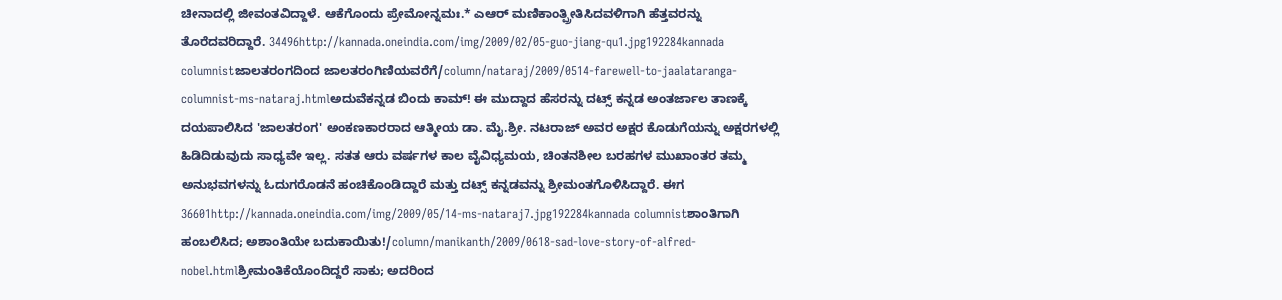ಚೀನಾದಲ್ಲಿ ಜೀವಂತವಿದ್ದಾಳೆ. ಆಕೆಗೊಂದು ಪ್ರೇಮೋನ್ನಮಃ.* ಎಆರ್ ಮಣಿಕಾಂತ್ಪ್ರೀತಿಸಿದವಳಿಗಾಗಿ ಹೆತ್ತವರನ್ನು ತೊರೆದವರಿದ್ದಾರೆ. 34496http://kannada.oneindia.com/img/2009/02/05-guo-jiang-qu1.jpg192284kannada columnistಜಾಲತರಂಗದಿಂದ ಜಾಲತರಂಗಿಣಿಯವರೆಗೆ/column/nataraj/2009/0514-farewell-to-jaalataranga-columnist-ms-nataraj.htmlಅದುವೆಕನ್ನಡ ಬಿಂದು ಕಾಮ್! ಈ ಮುದ್ದಾದ ಹೆಸರನ್ನು ದಟ್ಸ್ ಕನ್ನಡ ಅಂತರ್ಜಾಲ ತಾಣಕ್ಕೆ ದಯಪಾಲಿಸಿದ 'ಜಾಲತರಂಗ' ಅಂಕಣಕಾರರಾದ ಆತ್ಮೀಯ ಡಾ. ಮೈ.ಶ್ರೀ. ನಟರಾಜ್ ಅವರ ಅಕ್ಷರ ಕೊಡುಗೆಯನ್ನು ಅಕ್ಷರಗಳಲ್ಲಿ ಹಿಡಿದಿಡುವುದು ಸಾಧ್ಯವೇ ಇಲ್ಲ. ಸತತ ಆರು ವರ್ಷಗಳ ಕಾಲ ವೈವಿಧ್ಯಮಯ, ಚಿಂತನಶೀಲ ಬರಹಗಳ ಮುಖಾಂತರ ತಮ್ಮ ಅನುಭವಗಳನ್ನು ಓದುಗರೊಡನೆ ಹಂಚಿಕೊಂಡಿದ್ದಾರೆ ಮತ್ತು ದಟ್ಸ್ ಕನ್ನಡವನ್ನು ಶ್ರೀಮಂತಗೊಳಿಸಿದ್ದಾರೆ. ಈಗ 36601http://kannada.oneindia.com/img/2009/05/14-ms-nataraj7.jpg192284kannada columnistಶಾಂತಿಗಾಗಿ ಹಂಬಲಿಸಿದ; ಅಶಾಂತಿಯೇ ಬದುಕಾಯಿತು!/column/manikanth/2009/0618-sad-love-story-of-alfred-nobel.htmlಶ್ರೀಮಂತಿಕೆಯೊಂದಿದ್ದರೆ ಸಾಕು; ಅದರಿಂದ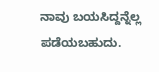ನಾವು ಬಯಸಿದ್ದನ್ನೆಲ್ಲ ಪಡೆಯಬಹುದು.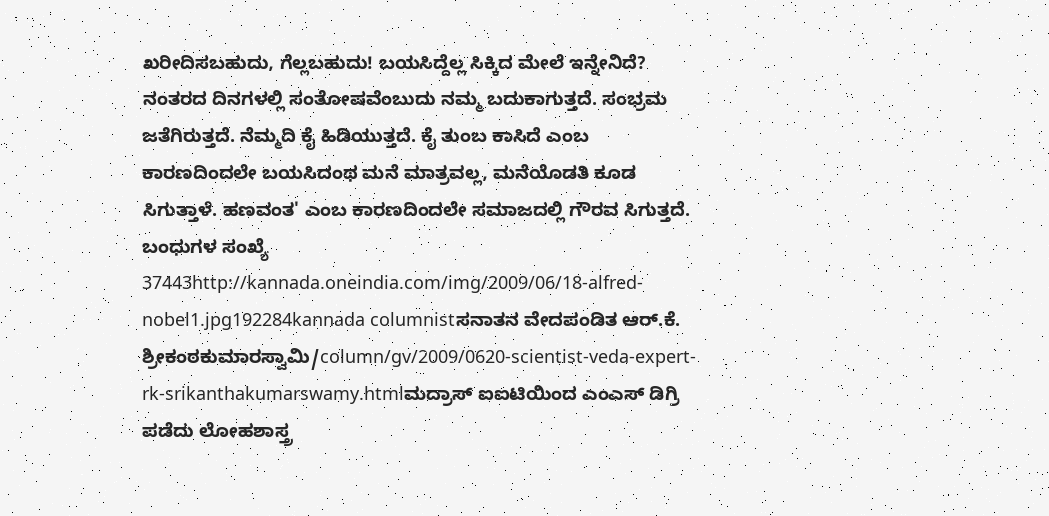ಖರೀದಿಸಬಹುದು, ಗೆಲ್ಲಬಹುದು! ಬಯಸಿದ್ದೆಲ್ಲ ಸಿಕ್ಕಿದ ಮೇಲೆ ಇನ್ನೇನಿದೆ? ನಂತರದ ದಿನಗಳಲ್ಲಿ ಸಂತೋಷವೆಂಬುದು ನಮ್ಮ ಬದುಕಾಗುತ್ತದೆ. ಸಂಭ್ರಮ ಜತೆಗಿರುತ್ತದೆ. ನೆಮ್ಮದಿ ಕೈ ಹಿಡಿಯುತ್ತದೆ. ಕೈ ತುಂಬ ಕಾಸಿದೆ ಎಂಬ ಕಾರಣದಿಂದಲೇ ಬಯಸಿದಂಥ ಮನೆ ಮಾತ್ರವಲ್ಲ, ಮನೆಯೊಡತಿ ಕೂಡ ಸಿಗುತ್ತಾಳೆ. ಹಣವಂತ' ಎಂಬ ಕಾರಣದಿಂದಲೇ ಸಮಾಜದಲ್ಲಿ ಗೌರವ ಸಿಗುತ್ತದೆ. ಬಂಧುಗಳ ಸಂಖ್ಯೆ 37443http://kannada.oneindia.com/img/2009/06/18-alfred-nobel1.jpg192284kannada columnistಸನಾತನ ವೇದಪಂಡಿತ ಆರ್.ಕೆ. ಶ್ರೀಕಂಠಕುಮಾರಸ್ವಾಮಿ/column/gv/2009/0620-scientist-veda-expert-rk-srikanthakumarswamy.htmlಮದ್ರಾಸ್ ಐಐಟಿಯಿಂದ ಎಂಎಸ್ ಡಿಗ್ರಿ ಪಡೆದು ಲೋಹಶಾಸ್ತ್ರ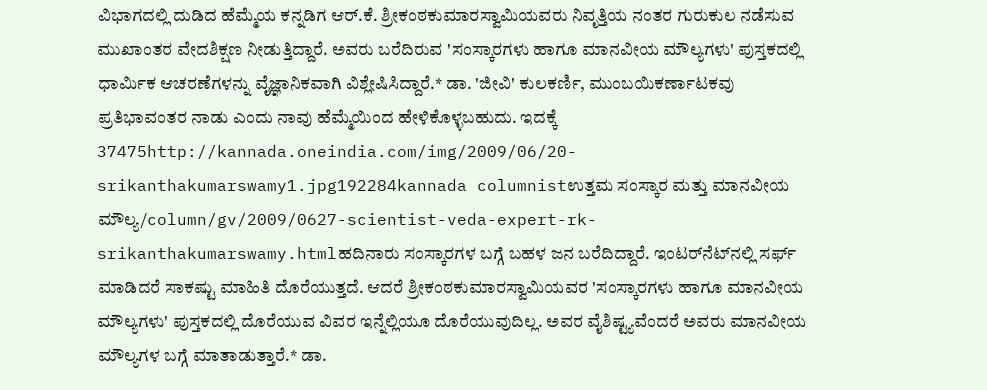ವಿಭಾಗದಲ್ಲಿ ದುಡಿದ ಹೆಮ್ಮೆಯ ಕನ್ನಡಿಗ ಆರ್.ಕೆ. ಶ್ರೀಕಂಠಕುಮಾರಸ್ವಾಮಿಯವರು ನಿವೃತ್ತಿಯ ನಂತರ ಗುರುಕುಲ ನಡೆಸುವ ಮುಖಾಂತರ ವೇದಶಿಕ್ಷಣ ನೀಡುತ್ತಿದ್ದಾರೆ. ಅವರು ಬರೆದಿರುವ 'ಸಂಸ್ಕಾರಗಳು ಹಾಗೂ ಮಾನವೀಯ ಮೌಲ್ಯಗಳು' ಪುಸ್ತಕದಲ್ಲಿ ಧಾರ್ಮಿಕ ಆಚರಣೆಗಳನ್ನು ವೈಜ್ಞಾನಿಕವಾಗಿ ವಿಶ್ಲೇಷಿಸಿದ್ದಾರೆ.* ಡಾ. 'ಜೀವಿ' ಕುಲಕರ್ಣಿ, ಮುಂಬಯಿಕರ್ಣಾಟಕವು ಪ್ರತಿಭಾವಂತರ ನಾಡು ಎಂದು ನಾವು ಹೆಮ್ಮೆಯಿಂದ ಹೇಳಿಕೊಳ್ಳಬಹುದು. ಇದಕ್ಕೆ 37475http://kannada.oneindia.com/img/2009/06/20-srikanthakumarswamy1.jpg192284kannada columnistಉತ್ತಮ ಸಂಸ್ಕಾರ ಮತ್ತು ಮಾನವೀಯ ಮೌಲ್ಯ/column/gv/2009/0627-scientist-veda-expert-rk-srikanthakumarswamy.htmlಹದಿನಾರು ಸಂಸ್ಕಾರಗಳ ಬಗ್ಗೆ ಬಹಳ ಜನ ಬರೆದಿದ್ದಾರೆ. ಇಂಟರ್‌ನೆಟ್‌ನಲ್ಲಿ ಸರ್ಫ್ ಮಾಡಿದರೆ ಸಾಕಷ್ಟು ಮಾಹಿತಿ ದೊರೆಯುತ್ತದೆ. ಆದರೆ ಶ್ರೀಕಂಠಕುಮಾರಸ್ವಾಮಿಯವರ 'ಸಂಸ್ಕಾರಗಳು ಹಾಗೂ ಮಾನವೀಯ ಮೌಲ್ಯಗಳು' ಪುಸ್ತಕದಲ್ಲಿ ದೊರೆಯುವ ವಿವರ ಇನ್ನೆಲ್ಲಿಯೂ ದೊರೆಯುವುದಿಲ್ಲ. ಅವರ ವೈಶಿಷ್ಟ್ಯವೆಂದರೆ ಅವರು ಮಾನವೀಯ ಮೌಲ್ಯಗಳ ಬಗ್ಗೆ ಮಾತಾಡುತ್ತಾರೆ.* ಡಾ.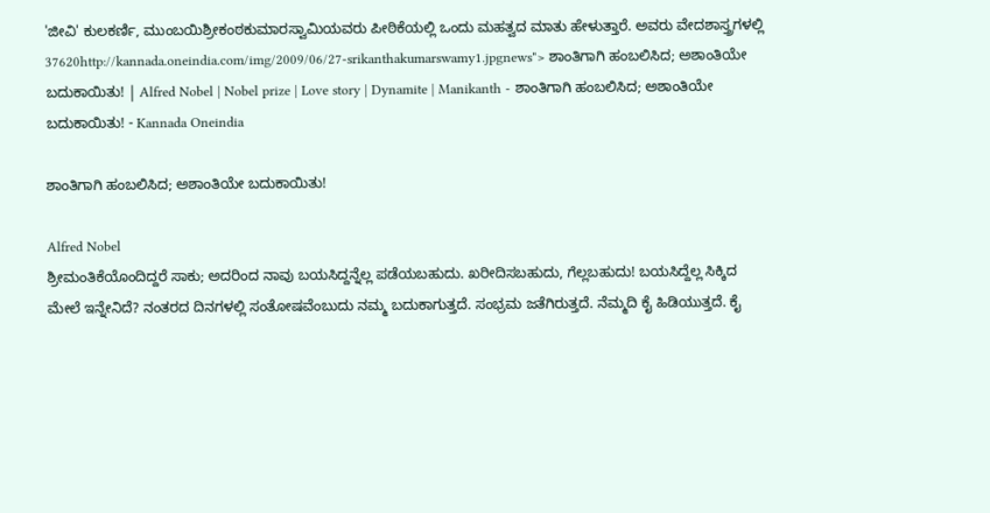'ಜೀವಿ' ಕುಲಕರ್ಣಿ, ಮುಂಬಯಿಶ್ರೀಕಂಠಕುಮಾರಸ್ವಾಮಿಯವರು ಪೀಠಿಕೆಯಲ್ಲಿ ಒಂದು ಮಹತ್ವದ ಮಾತು ಹೇಳುತ್ತಾರೆ. ಅವರು ವೇದಶಾಸ್ತ್ರಗಳಲ್ಲಿ 37620http://kannada.oneindia.com/img/2009/06/27-srikanthakumarswamy1.jpgnews"> ಶಾಂತಿಗಾಗಿ ಹಂಬಲಿಸಿದ; ಅಶಾಂತಿಯೇ ಬದುಕಾಯಿತು! | Alfred Nobel | Nobel prize | Love story | Dynamite | Manikanth - ಶಾಂತಿಗಾಗಿ ಹಂಬಲಿಸಿದ; ಅಶಾಂತಿಯೇ ಬದುಕಾಯಿತು! - Kannada Oneindia

ಶಾಂತಿಗಾಗಿ ಹಂಬಲಿಸಿದ; ಅಶಾಂತಿಯೇ ಬದುಕಾಯಿತು!

Alfred Nobel
ಶ್ರೀಮಂತಿಕೆಯೊಂದಿದ್ದರೆ ಸಾಕು; ಅದರಿಂದ ನಾವು ಬಯಸಿದ್ದನ್ನೆಲ್ಲ ಪಡೆಯಬಹುದು. ಖರೀದಿಸಬಹುದು, ಗೆಲ್ಲಬಹುದು! ಬಯಸಿದ್ದೆಲ್ಲ ಸಿಕ್ಕಿದ ಮೇಲೆ ಇನ್ನೇನಿದೆ? ನಂತರದ ದಿನಗಳಲ್ಲಿ ಸಂತೋಷವೆಂಬುದು ನಮ್ಮ ಬದುಕಾಗುತ್ತದೆ. ಸಂಭ್ರಮ ಜತೆಗಿರುತ್ತದೆ. ನೆಮ್ಮದಿ ಕೈ ಹಿಡಿಯುತ್ತದೆ. ಕೈ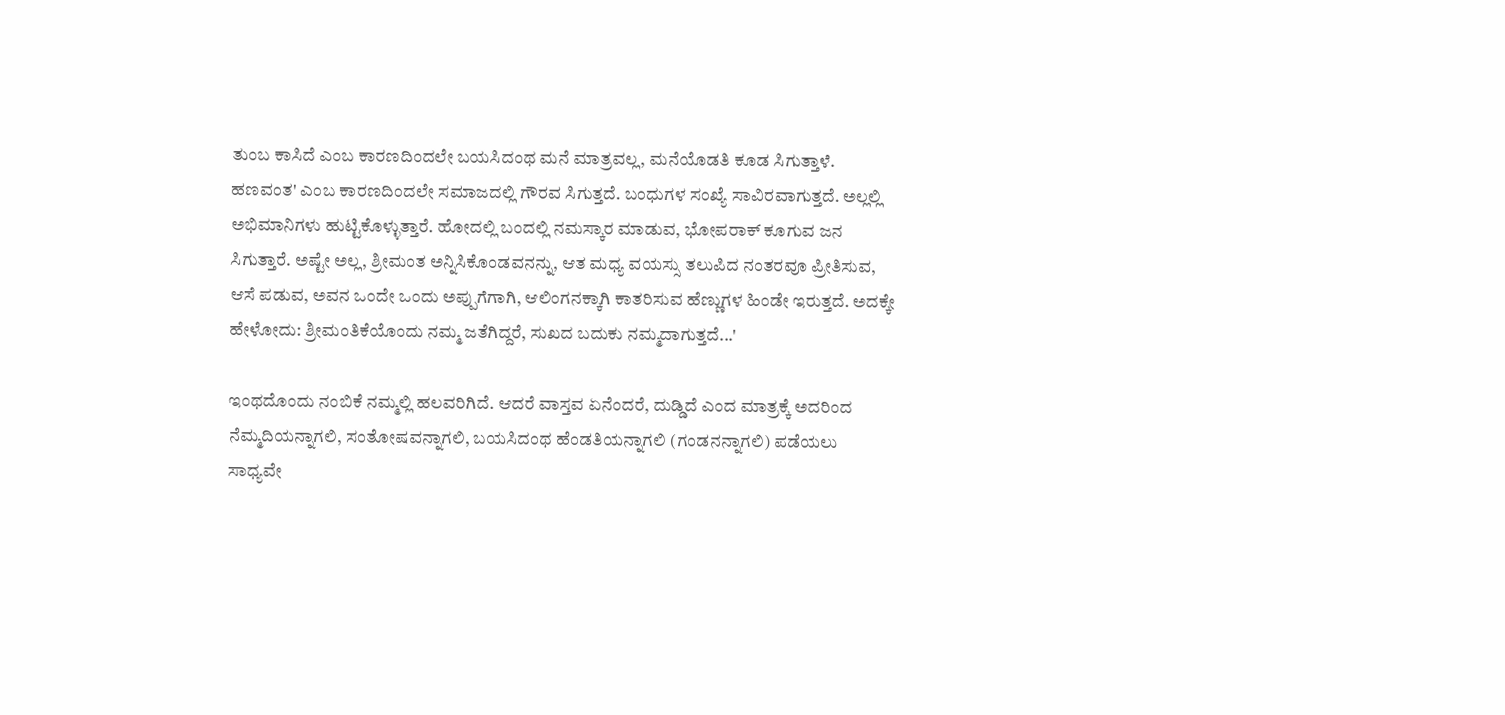ತುಂಬ ಕಾಸಿದೆ ಎಂಬ ಕಾರಣದಿಂದಲೇ ಬಯಸಿದಂಥ ಮನೆ ಮಾತ್ರವಲ್ಲ, ಮನೆಯೊಡತಿ ಕೂಡ ಸಿಗುತ್ತಾಳೆ. ಹಣವಂತ' ಎಂಬ ಕಾರಣದಿಂದಲೇ ಸಮಾಜದಲ್ಲಿ ಗೌರವ ಸಿಗುತ್ತದೆ. ಬಂಧುಗಳ ಸಂಖ್ಯೆ ಸಾವಿರವಾಗುತ್ತದೆ. ಅಲ್ಲಲ್ಲಿ ಅಭಿಮಾನಿಗಳು ಹುಟ್ಟಿಕೊಳ್ಳುತ್ತಾರೆ. ಹೋದಲ್ಲಿ ಬಂದಲ್ಲಿ ನಮಸ್ಕಾರ ಮಾಡುವ, ಭೋಪರಾಕ್ ಕೂಗುವ ಜನ ಸಿಗುತ್ತಾರೆ. ಅಷ್ಟೇ ಅಲ್ಲ, ಶ್ರೀಮಂತ ಅನ್ನಿಸಿಕೊಂಡವನನ್ನು, ಆತ ಮಧ್ಯ ವಯಸ್ಸು ತಲುಪಿದ ನಂತರವೂ ಪ್ರೀತಿಸುವ, ಆಸೆ ಪಡುವ, ಅವನ ಒಂದೇ ಒಂದು ಅಪ್ಪುಗೆಗಾಗಿ, ಆಲಿಂಗನಕ್ಕಾಗಿ ಕಾತರಿಸುವ ಹೆಣ್ಣುಗಳ ಹಿಂಡೇ ಇರುತ್ತದೆ. ಅದಕ್ಕೇ ಹೇಳೋದು: ಶ್ರೀಮಂತಿಕೆಯೊಂದು ನಮ್ಮ ಜತೆಗಿದ್ದರೆ, ಸುಖದ ಬದುಕು ನಮ್ಮದಾಗುತ್ತದೆ...'

ಇಂಥದೊಂದು ನಂಬಿಕೆ ನಮ್ಮಲ್ಲಿ ಹಲವರಿಗಿದೆ. ಆದರೆ ವಾಸ್ತವ ಏನೆಂದರೆ, ದುಡ್ಡಿದೆ ಎಂದ ಮಾತ್ರಕ್ಕೆ ಅದರಿಂದ ನೆಮ್ಮದಿಯನ್ನಾಗಲಿ, ಸಂತೋಷವನ್ನಾಗಲಿ, ಬಯಸಿದಂಥ ಹೆಂಡತಿಯನ್ನಾಗಲಿ (ಗಂಡನನ್ನಾಗಲಿ) ಪಡೆಯಲು ಸಾಧ್ಯವೇ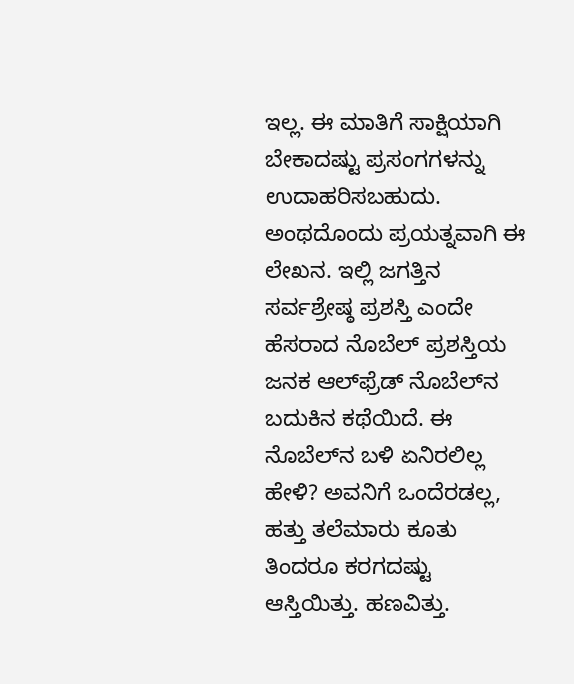ಇಲ್ಲ. ಈ ಮಾತಿಗೆ ಸಾಕ್ಷಿಯಾಗಿ ಬೇಕಾದಷ್ಟು ಪ್ರಸಂಗಗಳನ್ನು ಉದಾಹರಿಸಬಹುದು. ಅಂಥದೊಂದು ಪ್ರಯತ್ನವಾಗಿ ಈ ಲೇಖನ. ಇಲ್ಲಿ ಜಗತ್ತಿನ ಸರ್ವಶ್ರೇಷ್ಠ ಪ್ರಶಸ್ತಿ ಎಂದೇ ಹೆಸರಾದ ನೊಬೆಲ್ ಪ್ರಶಸ್ತಿಯ ಜನಕ ಆಲ್‌ಫ್ರೆಡ್ ನೊಬೆಲ್‌ನ ಬದುಕಿನ ಕಥೆಯಿದೆ. ಈ ನೊಬೆಲ್‌ನ ಬಳಿ ಏನಿರಲಿಲ್ಲ ಹೇಳಿ? ಅವನಿಗೆ ಒಂದೆರಡಲ್ಲ, ಹತ್ತು ತಲೆಮಾರು ಕೂತು ತಿಂದರೂ ಕರಗದಷ್ಟು ಆಸ್ತಿಯಿತ್ತು. ಹಣವಿತ್ತು.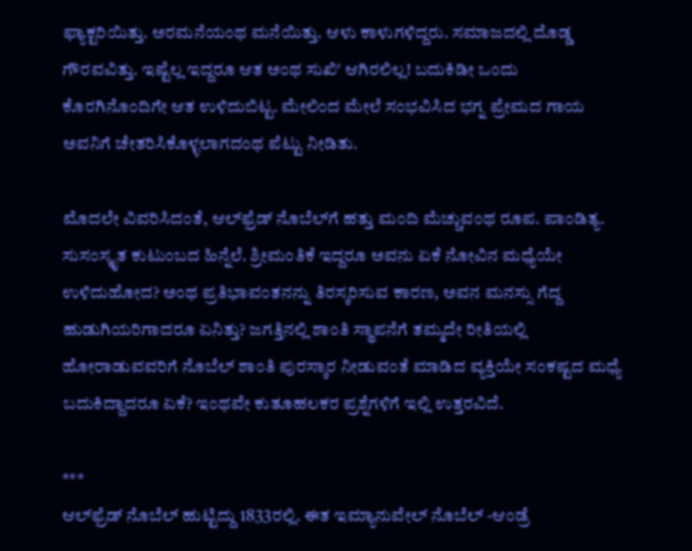ಫ್ಯಾಕ್ಟರಿಯಿತ್ತು. ಅರಮನೆಯಂಥ ಮನೆಯಿತ್ತು. ಆಳು ಕಾಳುಗಳಿದ್ದರು. ಸಮಾಜದಲ್ಲಿ ದೊಡ್ಡ ಗೌರವವಿತ್ತು. ಇಷ್ಟೆಲ್ಲ ಇದ್ದರೂ ಆತ ಅಂಥ ಸುಖಿ' ಆಗಿರಲಿಲ್ಲ! ಬದುಕಿಡೀ ಒಂದು ಕೊರಗಿನೊಂದಿಗೇ ಆತ ಉಳಿದುಬಿಟ್ಟ. ಮೇಲಿಂದ ಮೇಲೆ ಸಂಭವಿಸಿದ ಭಗ್ನ ಪ್ರೇಮದ ಗಾಯ ಅವನಿಗೆ ಚೇತರಿಸಿಕೊಳ್ಳಲಾಗದಂಥ ಪೆಟ್ಟು ನೀಡಿತು.

ಮೊದಲೇ ವಿವರಿಸಿದಂತೆ, ಆಲ್‌ಫ್ರೆಡ್ ನೊಬೆಲ್‌ಗೆ ಹತ್ತು ಮಂದಿ ಮೆಚ್ಚುವಂಥ ರೂಪ. ಪಾಂಡಿತ್ಯ. ಸುಸಂಸ್ಕೃತ ಕುಟುಂಬದ ಹಿನ್ನೆಲೆ. ಶ್ರೀಮಂತಿಕೆ ಇದ್ದರೂ ಅವನು ಏಕೆ ನೋವಿನ ಮಧ್ಯೆಯೇ ಉಳಿದುಹೋದ? ಅಂಥ ಪ್ರತಿಭಾವಂತನನ್ನು ತಿರಸ್ಕರಿಸುವ ಕಾರಣ, ಅವನ ಮನಸ್ಸು ಗೆದ್ದ ಹುಡುಗಿಯರಿಗಾದರೂ ಏನಿತ್ತು? ಜಗತ್ತಿನಲ್ಲಿ ಶಾಂತಿ ಸ್ಥಾಪನೆಗೆ ತಮ್ಮದೇ ರೀತಿಯಲ್ಲಿ ಹೋರಾಡುವವರಿಗೆ ನೊಬೆಲ್ ಶಾಂತಿ ಪುರಸ್ಕಾರ ನೀಡುವಂತೆ ಮಾಡಿದ ವ್ಯಕ್ತಿಯೇ ಸಂಕಷ್ಟದ ಮಧ್ಯೆ ಬದುಕಿದ್ದಾದರೂ ಏಕೆ? ಇಂಥವೇ ಕುತೂಹಲಕರ ಪ್ರಶ್ನೆಗಳಿಗೆ ಇಲ್ಲಿ ಉತ್ತರವಿದೆ.

***
ಆಲ್‌ಫ್ರೆಡ್ ನೊಬೆಲ್ ಹುಟ್ಟಿದ್ದು 1833ರಲ್ಲಿ. ಈತ ಇಮ್ಯಾನುವೇಲ್ ನೊಬೆಲ್ -ಆಂಡ್ರೆ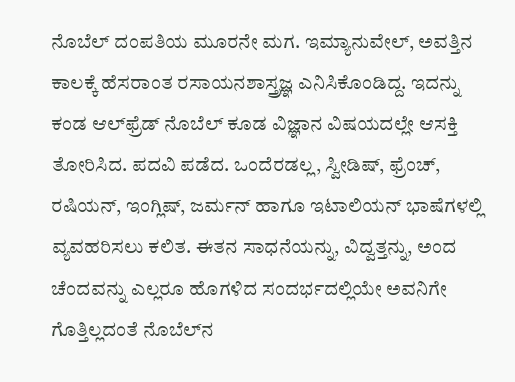ನೊಬೆಲ್ ದಂಪತಿಯ ಮೂರನೇ ಮಗ. ಇಮ್ಯಾನುವೇಲ್, ಅವತ್ತಿನ ಕಾಲಕ್ಕೆ ಹೆಸರಾಂತ ರಸಾಯನಶಾಸ್ತ್ರಜ್ಞ ಎನಿಸಿಕೊಂಡಿದ್ದ. ಇದನ್ನು ಕಂಡ ಆಲ್‌ಫ್ರೆಡ್ ನೊಬೆಲ್ ಕೂಡ ವಿಜ್ಞಾನ ವಿಷಯದಲ್ಲೇ ಆಸಕ್ತಿ ತೋರಿಸಿದ. ಪದವಿ ಪಡೆದ. ಒಂದೆರಡಲ್ಲ, ಸ್ವೀಡಿಷ್, ಫ್ರೆಂಚ್, ರಷಿಯನ್, ಇಂಗ್ಲಿಷ್, ಜರ್ಮನ್ ಹಾಗೂ ಇಟಾಲಿಯನ್ ಭಾಷೆಗಳಲ್ಲಿ ವ್ಯವಹರಿಸಲು ಕಲಿತ. ಈತನ ಸಾಧನೆಯನ್ನು, ವಿದ್ವತ್ತನ್ನು, ಅಂದ ಚೆಂದವನ್ನು ಎಲ್ಲರೂ ಹೊಗಳಿದ ಸಂದರ್ಭದಲ್ಲಿಯೇ ಅವನಿಗೇ ಗೊತ್ತಿಲ್ಲದಂತೆ ನೊಬೆಲ್‌ನ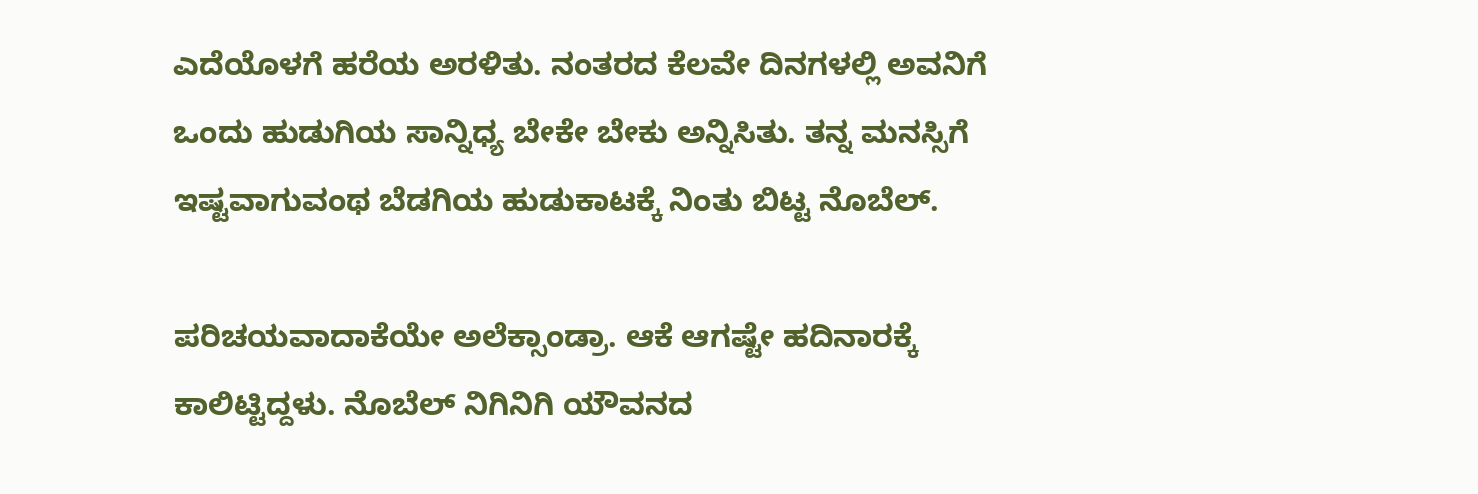ಎದೆಯೊಳಗೆ ಹರೆಯ ಅರಳಿತು. ನಂತರದ ಕೆಲವೇ ದಿನಗಳಲ್ಲಿ ಅವನಿಗೆ ಒಂದು ಹುಡುಗಿಯ ಸಾನ್ನಿಧ್ಯ ಬೇಕೇ ಬೇಕು ಅನ್ನಿಸಿತು. ತನ್ನ ಮನಸ್ಸಿಗೆ ಇಷ್ಟವಾಗುವಂಥ ಬೆಡಗಿಯ ಹುಡುಕಾಟಕ್ಕೆ ನಿಂತು ಬಿಟ್ಟ ನೊಬೆಲ್.

ಪರಿಚಯವಾದಾಕೆಯೇ ಅಲೆಕ್ಸಾಂಡ್ರಾ. ಆಕೆ ಆಗಷ್ಟೇ ಹದಿನಾರಕ್ಕೆ ಕಾಲಿಟ್ಟಿದ್ದಳು. ನೊಬೆಲ್ ನಿಗಿನಿಗಿ ಯೌವನದ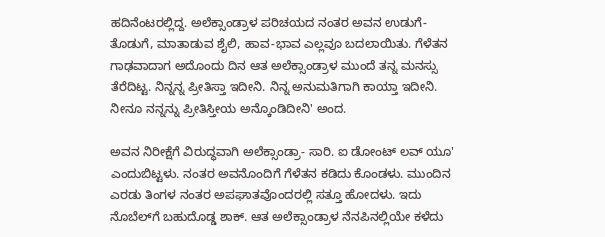ಹದಿನೆಂಟರಲ್ಲಿದ್ದ. ಅಲೆಕ್ಸಾಂಡ್ರಾಳ ಪರಿಚಯದ ನಂತರ ಅವನ ಉಡುಗೆ-ತೊಡುಗೆ, ಮಾತಾಡುವ ಶೈಲಿ, ಹಾವ-ಭಾವ ಎಲ್ಲವೂ ಬದಲಾಯಿತು. ಗೆಳೆತನ ಗಾಢವಾದಾಗ ಅದೊಂದು ದಿನ ಆತ ಅಲೆಕ್ಸಾಂಡ್ರಾಳ ಮುಂದೆ ತನ್ನ ಮನಸ್ಸು ತೆರೆದಿಟ್ಟ. ನಿನ್ನನ್ನ ಪ್ರೀತಿಸ್ತಾ ಇದೀನಿ. ನಿನ್ನ ಅನುಮತಿಗಾಗಿ ಕಾಯ್ತಾ ಇದೀನಿ. ನೀನೂ ನನ್ನನ್ನು ಪ್ರೀತಿಸ್ತೀಯ ಅನ್ಕೊಂಡಿದೀನಿ' ಅಂದ.

ಅವನ ನಿರೀಕ್ಷೆಗೆ ವಿರುದ್ಧವಾಗಿ ಅಲೆಕ್ಸಾಂಡ್ರಾ- ಸಾರಿ. ಐ ಡೋಂಟ್ ಲವ್ ಯೂ' ಎಂದುಬಿಟ್ಟಳು. ನಂತರ ಅವನೊಂದಿಗೆ ಗೆಳೆತನ ಕಡಿದು ಕೊಂಡಳು. ಮುಂದಿನ ಎರಡು ತಿಂಗಳ ನಂತರ ಅಪಘಾತವೊಂದರಲ್ಲಿ ಸತ್ತೂ ಹೋದಳು. ಇದು ನೊಬೆಲ್‌ಗೆ ಬಹುದೊಡ್ಡ ಶಾಕ್. ಆತ ಅಲೆಕ್ಸಾಂಡ್ರಾಳ ನೆನಪಿನಲ್ಲಿಯೇ ಕಳೆದು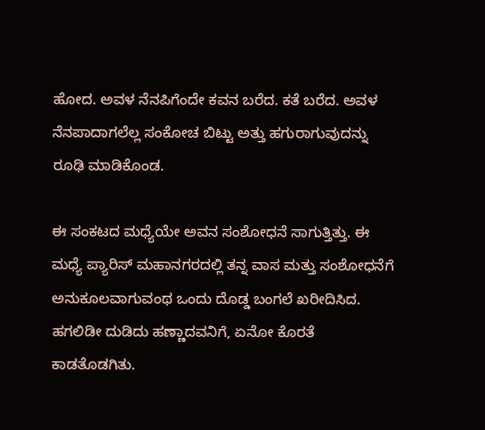ಹೋದ. ಅವಳ ನೆನಪಿಗೆಂದೇ ಕವನ ಬರೆದ. ಕತೆ ಬರೆದ. ಅವಳ ನೆನಪಾದಾಗಲೆಲ್ಲ ಸಂಕೋಚ ಬಿಟ್ಟು ಅತ್ತು ಹಗುರಾಗುವುದನ್ನು ರೂಢಿ ಮಾಡಿಕೊಂಡ.

ಈ ಸಂಕಟದ ಮಧ್ಯೆಯೇ ಅವನ ಸಂಶೋಧನೆ ಸಾಗುತ್ತಿತ್ತು. ಈ ಮಧ್ಯೆ ಪ್ಯಾರಿಸ್ ಮಹಾನಗರದಲ್ಲಿ ತನ್ನ ವಾಸ ಮತ್ತು ಸಂಶೋಧನೆಗೆ ಅನುಕೂಲವಾಗುವಂಥ ಒಂದು ದೊಡ್ಡ ಬಂಗಲೆ ಖರೀದಿಸಿದ. ಹಗಲಿಡೀ ದುಡಿದು ಹಣ್ಣಾದವನಿಗೆ, ಏನೋ ಕೊರತೆ ಕಾಡತೊಡಗಿತು.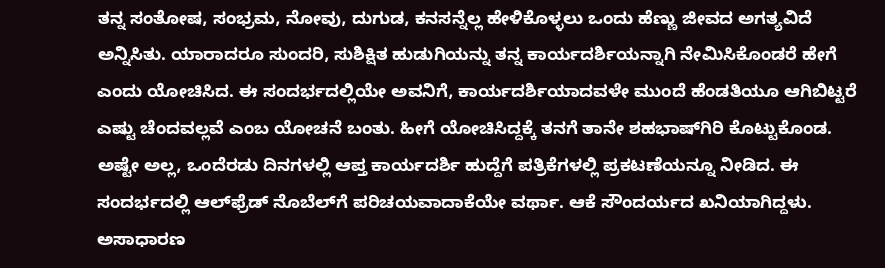ತನ್ನ ಸಂತೋಷ, ಸಂಭ್ರಮ, ನೋವು, ದುಗುಡ, ಕನಸನ್ನೆಲ್ಲ ಹೇಳಿಕೊಳ್ಳಲು ಒಂದು ಹೆಣ್ಣು ಜೀವದ ಅಗತ್ಯವಿದೆ ಅನ್ನಿಸಿತು. ಯಾರಾದರೂ ಸುಂದರಿ, ಸುಶಿಕ್ಷಿತ ಹುಡುಗಿಯನ್ನು ತನ್ನ ಕಾರ್ಯದರ್ಶಿಯನ್ನಾಗಿ ನೇಮಿಸಿಕೊಂಡರೆ ಹೇಗೆ ಎಂದು ಯೋಚಿಸಿದ. ಈ ಸಂದರ್ಭದಲ್ಲಿಯೇ ಅವನಿಗೆ, ಕಾರ್ಯದರ್ಶಿಯಾದವಳೇ ಮುಂದೆ ಹೆಂಡತಿಯೂ ಆಗಿಬಿಟ್ಟರೆ ಎಷ್ಟು ಚೆಂದವಲ್ಲವೆ ಎಂಬ ಯೋಚನೆ ಬಂತು. ಹೀಗೆ ಯೋಚಿಸಿದ್ದಕ್ಕೆ ತನಗೆ ತಾನೇ ಶಹಭಾಷ್‌ಗಿರಿ ಕೊಟ್ಟುಕೊಂಡ. ಅಷ್ಟೇ ಅಲ್ಲ, ಒಂದೆರಡು ದಿನಗಳಲ್ಲಿ ಆಪ್ತ ಕಾರ್ಯದರ್ಶಿ ಹುದ್ದೆಗೆ ಪತ್ರಿಕೆಗಳಲ್ಲಿ ಪ್ರಕಟಣೆಯನ್ನೂ ನೀಡಿದ. ಈ ಸಂದರ್ಭದಲ್ಲಿ ಆಲ್‌ಫ್ರೆಡ್ ನೊಬೆಲ್‌ಗೆ ಪರಿಚಯವಾದಾಕೆಯೇ ವರ್ಥಾ. ಆಕೆ ಸೌಂದರ್ಯದ ಖನಿಯಾಗಿದ್ದಳು. ಅಸಾಧಾರಣ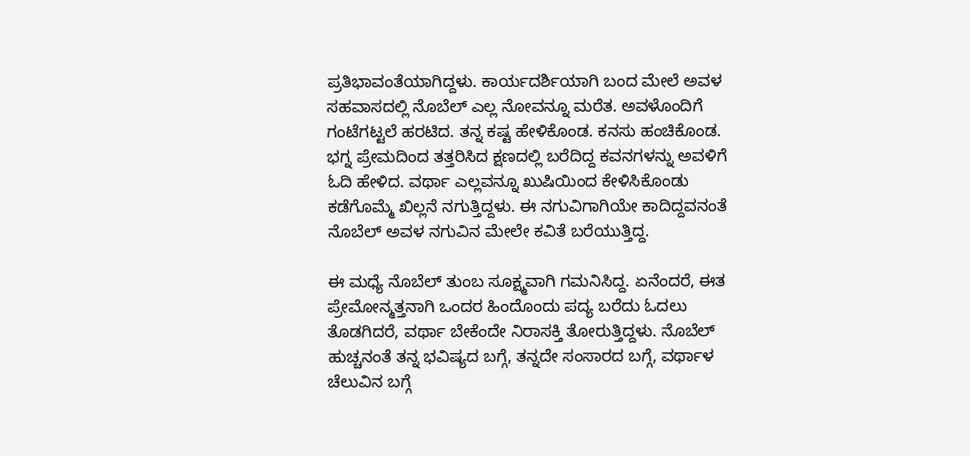ಪ್ರತಿಭಾವಂತೆಯಾಗಿದ್ದಳು. ಕಾರ್ಯದರ್ಶಿಯಾಗಿ ಬಂದ ಮೇಲೆ ಅವಳ ಸಹವಾಸದಲ್ಲಿ ನೊಬೆಲ್ ಎಲ್ಲ ನೋವನ್ನೂ ಮರೆತ. ಅವಳೊಂದಿಗೆ ಗಂಟೆಗಟ್ಟಲೆ ಹರಟಿದ. ತನ್ನ ಕಷ್ಟ ಹೇಳಿಕೊಂಡ. ಕನಸು ಹಂಚಿಕೊಂಡ. ಭಗ್ನ ಪ್ರೇಮದಿಂದ ತತ್ತರಿಸಿದ ಕ್ಷಣದಲ್ಲಿ ಬರೆದಿದ್ದ ಕವನಗಳನ್ನು ಅವಳಿಗೆ ಓದಿ ಹೇಳಿದ. ವರ್ಥಾ ಎಲ್ಲವನ್ನೂ ಖುಷಿಯಿಂದ ಕೇಳಿಸಿಕೊಂಡು ಕಡೆಗೊಮ್ಮೆ ಖಿಲ್ಲನೆ ನಗುತ್ತಿದ್ದಳು. ಈ ನಗುವಿಗಾಗಿಯೇ ಕಾದಿದ್ದವನಂತೆ ನೊಬೆಲ್ ಅವಳ ನಗುವಿನ ಮೇಲೇ ಕವಿತೆ ಬರೆಯುತ್ತಿದ್ದ.

ಈ ಮಧ್ಯೆ ನೊಬೆಲ್ ತುಂಬ ಸೂಕ್ಷ್ಮವಾಗಿ ಗಮನಿಸಿದ್ದ. ಏನೆಂದರೆ, ಈತ ಪ್ರೇಮೋನ್ಮತ್ತನಾಗಿ ಒಂದರ ಹಿಂದೊಂದು ಪದ್ಯ ಬರೆದು ಓದಲು ತೊಡಗಿದರೆ, ವರ್ಥಾ ಬೇಕೆಂದೇ ನಿರಾಸಕ್ತಿ ತೋರುತ್ತಿದ್ದಳು. ನೊಬೆಲ್ ಹುಚ್ಚನಂತೆ ತನ್ನ ಭವಿಷ್ಯದ ಬಗ್ಗೆ, ತನ್ನದೇ ಸಂಸಾರದ ಬಗ್ಗೆ, ವರ್ಥಾಳ ಚೆಲುವಿನ ಬಗ್ಗೆ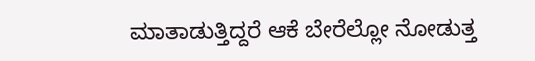ಮಾತಾಡುತ್ತಿದ್ದರೆ ಆಕೆ ಬೇರೆಲ್ಲೋ ನೋಡುತ್ತ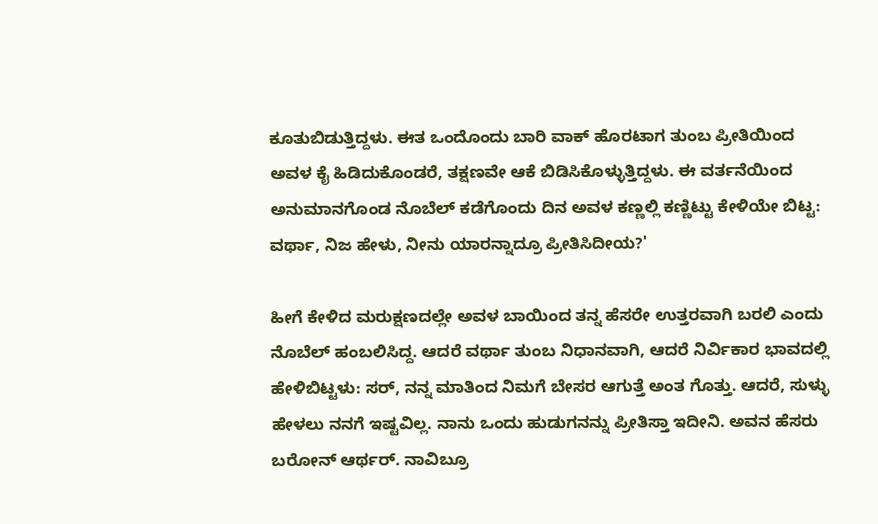ಕೂತುಬಿಡುತ್ತಿದ್ದಳು. ಈತ ಒಂದೊಂದು ಬಾರಿ ವಾಕ್ ಹೊರಟಾಗ ತುಂಬ ಪ್ರೀತಿಯಿಂದ ಅವಳ ಕೈ ಹಿಡಿದುಕೊಂಡರೆ, ತಕ್ಷಣವೇ ಆಕೆ ಬಿಡಿಸಿಕೊಳ್ಳುತ್ತಿದ್ದಳು. ಈ ವರ್ತನೆಯಿಂದ ಅನುಮಾನಗೊಂಡ ನೊಬೆಲ್ ಕಡೆಗೊಂದು ದಿನ ಅವಳ ಕಣ್ಣಲ್ಲಿ ಕಣ್ಣಿಟ್ಟು ಕೇಳಿಯೇ ಬಿಟ್ಟ: ವರ್ಥಾ, ನಿಜ ಹೇಳು, ನೀನು ಯಾರನ್ನಾದ್ರೂ ಪ್ರೀತಿಸಿದೀಯ?'

ಹೀಗೆ ಕೇಳಿದ ಮರುಕ್ಷಣದಲ್ಲೇ ಅವಳ ಬಾಯಿಂದ ತನ್ನ ಹೆಸರೇ ಉತ್ತರವಾಗಿ ಬರಲಿ ಎಂದು ನೊಬೆಲ್ ಹಂಬಲಿಸಿದ್ದ. ಆದರೆ ವರ್ಥಾ ತುಂಬ ನಿಧಾನವಾಗಿ, ಆದರೆ ನಿರ್ವಿಕಾರ ಭಾವದಲ್ಲಿ ಹೇಳಿಬಿಟ್ಟಳು: ಸರ್, ನನ್ನ ಮಾತಿಂದ ನಿಮಗೆ ಬೇಸರ ಆಗುತ್ತೆ ಅಂತ ಗೊತ್ತು. ಆದರೆ, ಸುಳ್ಳು ಹೇಳಲು ನನಗೆ ಇಷ್ಟವಿಲ್ಲ. ನಾನು ಒಂದು ಹುಡುಗನನ್ನು ಪ್ರೀತಿಸ್ತಾ ಇದೀನಿ. ಅವನ ಹೆಸರು ಬರೋನ್ ಆರ್ಥರ್. ನಾವಿಬ್ರೂ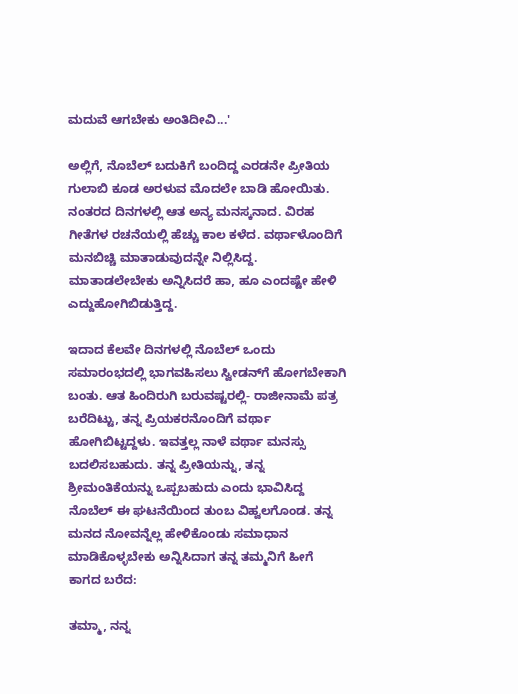ಮದುವೆ ಆಗಬೇಕು ಅಂತಿದೀವಿ...'

ಅಲ್ಲಿಗೆ, ನೊಬೆಲ್ ಬದುಕಿಗೆ ಬಂದಿದ್ದ ಎರಡನೇ ಪ್ರೀತಿಯ ಗುಲಾಬಿ ಕೂಡ ಅರಳುವ ಮೊದಲೇ ಬಾಡಿ ಹೋಯಿತು. ನಂತರದ ದಿನಗಳಲ್ಲಿ ಆತ ಅನ್ಯ ಮನಸ್ಕನಾದ. ವಿರಹ ಗೀತೆಗಳ ರಚನೆಯಲ್ಲಿ ಹೆಚ್ಚು ಕಾಲ ಕಳೆದ. ವರ್ಥಾಳೊಂದಿಗೆ ಮನಬಿಚ್ಚಿ ಮಾತಾಡುವುದನ್ನೇ ನಿಲ್ಲಿಸಿದ್ದ. ಮಾತಾಡಲೇಬೇಕು ಅನ್ನಿಸಿದರೆ ಹಾ, ಹೂ ಎಂದಷ್ಟೇ ಹೇಳಿ ಎದ್ದುಹೋಗಿಬಿಡುತ್ತಿದ್ದ.

ಇದಾದ ಕೆಲವೇ ದಿನಗಳಲ್ಲಿ ನೊಬೆಲ್ ಒಂದು ಸಮಾರಂಭದಲ್ಲಿ ಭಾಗವಹಿಸಲು ಸ್ವೀಡನ್‌ಗೆ ಹೋಗಬೇಕಾಗಿ ಬಂತು. ಆತ ಹಿಂದಿರುಗಿ ಬರುವಷ್ಟರಲ್ಲಿ- ರಾಜೀನಾಮೆ ಪತ್ರ ಬರೆದಿಟ್ಟು, ತನ್ನ ಪ್ರಿಯಕರನೊಂದಿಗೆ ವರ್ಥಾ ಹೋಗಿಬಿಟ್ಟದ್ದಳು. ಇವತ್ತಲ್ಲ ನಾಳೆ ವರ್ಥಾ ಮನಸ್ಸು ಬದಲಿಸಬಹುದು. ತನ್ನ ಪ್ರೀತಿಯನ್ನು, ತನ್ನ ಶ್ರೀಮಂತಿಕೆಯನ್ನು ಒಪ್ಪಬಹುದು ಎಂದು ಭಾವಿಸಿದ್ದ ನೊಬೆಲ್ ಈ ಘಟನೆಯಿಂದ ತುಂಬ ವಿಹ್ವಲಗೊಂಡ. ತನ್ನ ಮನದ ನೋವನ್ನೆಲ್ಲ ಹೇಳಿಕೊಂಡು ಸಮಾಧಾನ ಮಾಡಿಕೊಳ್ಳಬೇಕು ಅನ್ನಿಸಿದಾಗ ತನ್ನ ತಮ್ಮನಿಗೆ ಹೀಗೆ ಕಾಗದ ಬರೆದ:

ತಮ್ಮಾ, ನನ್ನ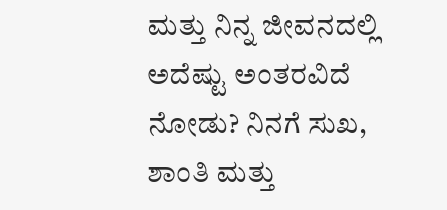ಮತ್ತು ನಿನ್ನ ಜೀವನದಲ್ಲಿ ಅದೆಷ್ಟು ಅಂತರವಿದೆ ನೋಡು? ನಿನಗೆ ಸುಖ, ಶಾಂತಿ ಮತ್ತು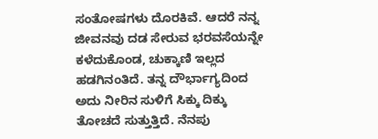ಸಂತೋಷಗಳು ದೊರಕಿವೆ. ಆದರೆ ನನ್ನ ಜೀವನವು ದಡ ಸೇರುವ ಭರವಸೆಯನ್ನೇ ಕಳೆದುಕೊಂಡ, ಚುಕ್ಕಾಣಿ ಇಲ್ಲದ ಹಡಗಿನಂತಿದೆ. ತನ್ನ ದೌರ್ಭಾಗ್ಯದಿಂದ ಅದು ನೀರಿನ ಸುಳಿಗೆ ಸಿಕ್ಕು ದಿಕ್ಕು ತೋಚದೆ ಸುತ್ತುತ್ತಿದೆ. ನೆನಪು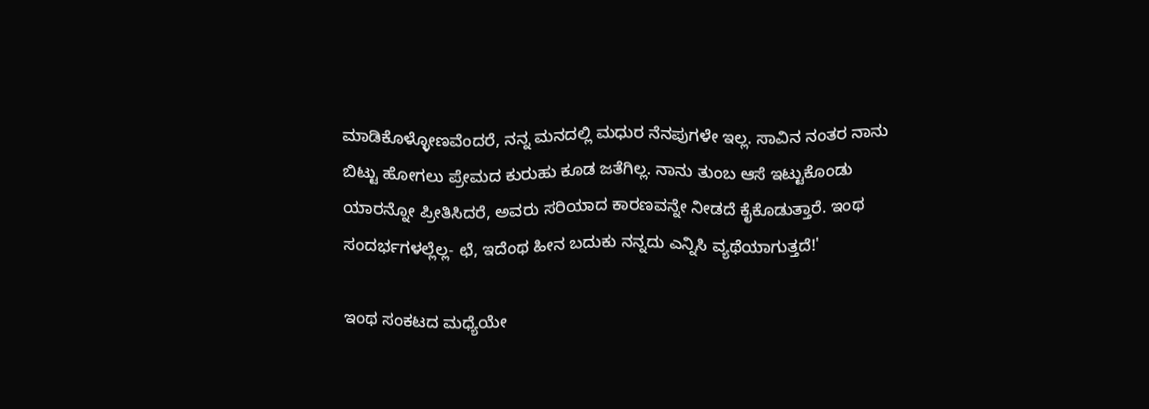ಮಾಡಿಕೊಳ್ಳೋಣವೆಂದರೆ, ನನ್ನ ಮನದಲ್ಲಿ ಮಧುರ ನೆನಪುಗಳೇ ಇಲ್ಲ. ಸಾವಿನ ನಂತರ ನಾನು ಬಿಟ್ಟು ಹೋಗಲು ಪ್ರೇಮದ ಕುರುಹು ಕೂಡ ಜತೆಗಿಲ್ಲ. ನಾನು ತುಂಬ ಆಸೆ ಇಟ್ಟುಕೊಂಡು ಯಾರನ್ನೋ ಪ್ರೀತಿಸಿದರೆ, ಅವರು ಸರಿಯಾದ ಕಾರಣವನ್ನೇ ನೀಡದೆ ಕೈಕೊಡುತ್ತಾರೆ. ಇಂಥ ಸಂದರ್ಭಗಳಲ್ಲೆಲ್ಲ- ಛೆ, ಇದೆಂಥ ಹೀನ ಬದುಕು ನನ್ನದು ಎನ್ನಿಸಿ ವ್ಯಥೆಯಾಗುತ್ತದೆ!'

ಇಂಥ ಸಂಕಟದ ಮಧ್ಯೆಯೇ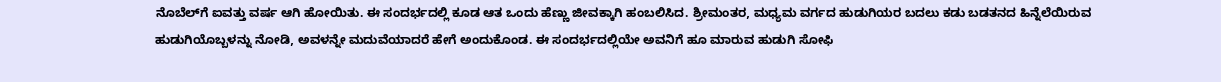ನೊಬೆಲ್‌ಗೆ ಐವತ್ತು ವರ್ಷ ಆಗಿ ಹೋಯಿತು. ಈ ಸಂದರ್ಭದಲ್ಲಿ ಕೂಡ ಆತ ಒಂದು ಹೆಣ್ಣು ಜೀವಕ್ಕಾಗಿ ಹಂಬಲಿಸಿದ. ಶ್ರೀಮಂತರ, ಮಧ್ಯಮ ವರ್ಗದ ಹುಡುಗಿಯರ ಬದಲು ಕಡು ಬಡತನದ ಹಿನ್ನೆಲೆಯಿರುವ ಹುಡುಗಿಯೊಬ್ಬಳನ್ನು ನೋಡಿ, ಅವಳನ್ನೇ ಮದುವೆಯಾದರೆ ಹೇಗೆ ಅಂದುಕೊಂಡ. ಈ ಸಂದರ್ಭದಲ್ಲಿಯೇ ಅವನಿಗೆ ಹೂ ಮಾರುವ ಹುಡುಗಿ ಸೋಫಿ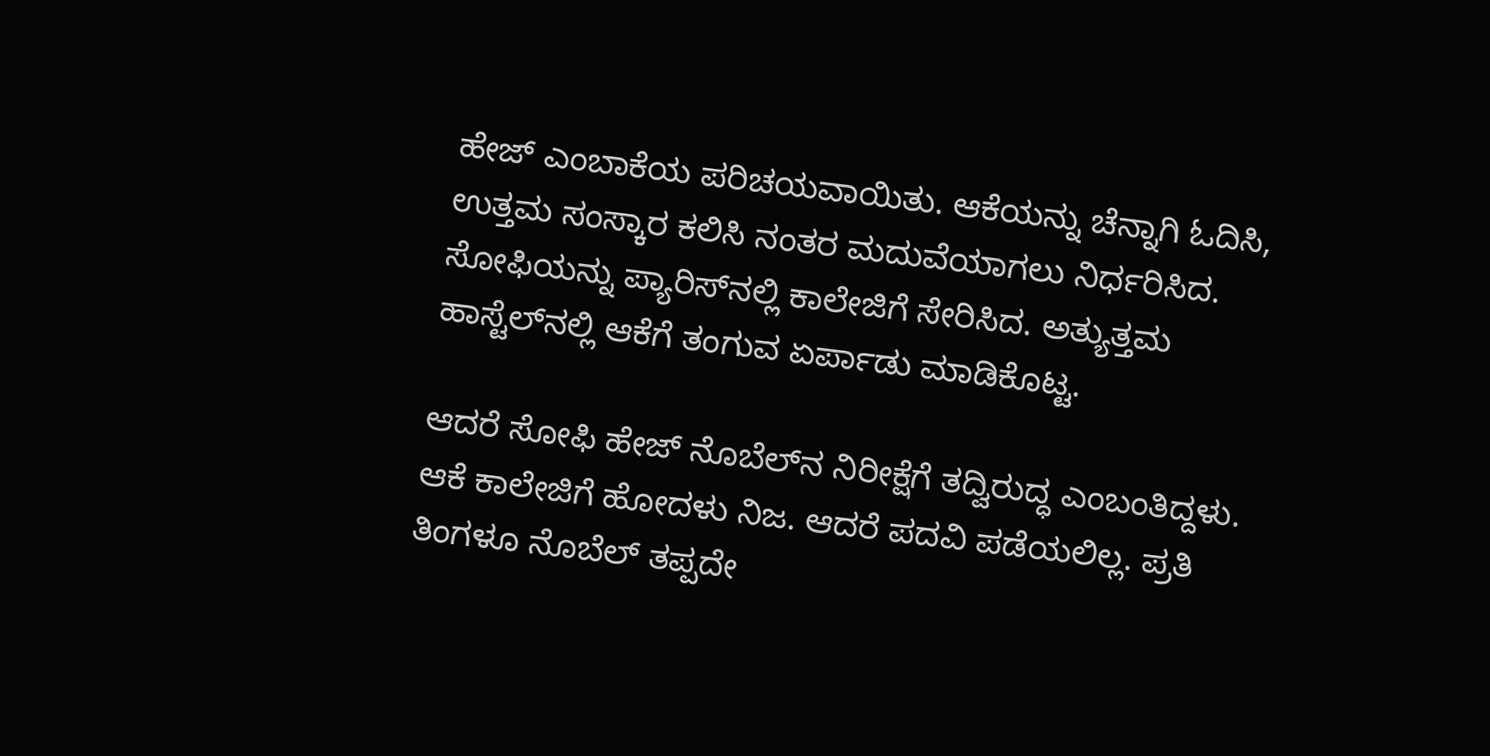ಹೇಜ್ ಎಂಬಾಕೆಯ ಪರಿಚಯವಾಯಿತು. ಆಕೆಯನ್ನು ಚೆನ್ನಾಗಿ ಓದಿಸಿ, ಉತ್ತಮ ಸಂಸ್ಕಾರ ಕಲಿಸಿ ನಂತರ ಮದುವೆಯಾಗಲು ನಿರ್ಧರಿಸಿದ. ಸೋಫಿಯನ್ನು ಪ್ಯಾರಿಸ್‌ನಲ್ಲಿ ಕಾಲೇಜಿಗೆ ಸೇರಿಸಿದ. ಅತ್ಯುತ್ತಮ ಹಾಸ್ಟೆಲ್‌ನಲ್ಲಿ ಆಕೆಗೆ ತಂಗುವ ಏರ್ಪಾಡು ಮಾಡಿಕೊಟ್ಟ.

ಆದರೆ ಸೋಫಿ ಹೇಜ್ ನೊಬೆಲ್‌ನ ನಿರೀಕ್ಷೆಗೆ ತದ್ವಿರುದ್ಧ ಎಂಬಂತಿದ್ದಳು. ಆಕೆ ಕಾಲೇಜಿಗೆ ಹೋದಳು ನಿಜ. ಆದರೆ ಪದವಿ ಪಡೆಯಲಿಲ್ಲ. ಪ್ರತಿ ತಿಂಗಳೂ ನೊಬೆಲ್ ತಪ್ಪದೇ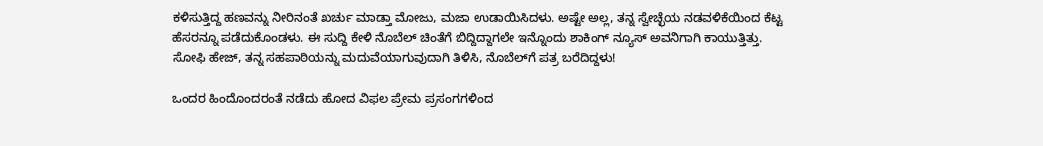ಕಳಿಸುತ್ತಿದ್ದ ಹಣವನ್ನು ನೀರಿನಂತೆ ಖರ್ಚು ಮಾಡ್ತಾ ಮೋಜು, ಮಜಾ ಉಡಾಯಿಸಿದಳು. ಅಷ್ಟೇ ಅಲ್ಲ, ತನ್ನ ಸ್ವೇಚ್ಛೆಯ ನಡವಳಿಕೆಯಿಂದ ಕೆಟ್ಟ ಹೆಸರನ್ನೂ ಪಡೆದುಕೊಂಡಳು. ಈ ಸುದ್ದಿ ಕೇಳಿ ನೊಬೆಲ್ ಚಿಂತೆಗೆ ಬಿದ್ದಿದ್ದಾಗಲೇ ಇನ್ನೊಂದು ಶಾಕಿಂಗ್ ನ್ಯೂಸ್ ಅವನಿಗಾಗಿ ಕಾಯುತ್ತಿತ್ತು. ಸೋಫಿ ಹೇಜ್, ತನ್ನ ಸಹಪಾಠಿಯನ್ನು ಮದುವೆಯಾಗುವುದಾಗಿ ತಿಳಿಸಿ, ನೊಬೆಲ್‌ಗೆ ಪತ್ರ ಬರೆದಿದ್ದಳು!

ಒಂದರ ಹಿಂದೊಂದರಂತೆ ನಡೆದು ಹೋದ ವಿಫಲ ಪ್ರೇಮ ಪ್ರಸಂಗಗಳಿಂದ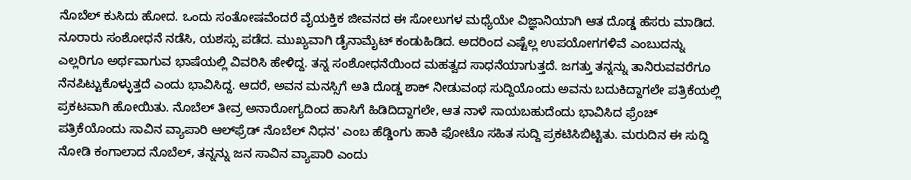ನೊಬೆಲ್ ಕುಸಿದು ಹೋದ. ಒಂದು ಸಂತೋಷವೆಂದರೆ ವೈಯಕ್ತಿಕ ಜೀವನದ ಈ ಸೋಲುಗಳ ಮಧ್ಯೆಯೇ ವಿಜ್ಞಾನಿಯಾಗಿ ಆತ ದೊಡ್ಡ ಹೆಸರು ಮಾಡಿದ. ನೂರಾರು ಸಂಶೋಧನೆ ನಡೆಸಿ, ಯಶಸ್ಸು ಪಡೆದ. ಮುಖ್ಯವಾಗಿ ಡೈನಾಮೈಟ್ ಕಂಡುಹಿಡಿದ. ಅದರಿಂದ ಎಷ್ಟೆಲ್ಲ ಉಪಯೋಗಗಳಿವೆ ಎಂಬುದನ್ನು ಎಲ್ಲರಿಗೂ ಅರ್ಥವಾಗುವ ಭಾಷೆಯಲ್ಲಿ ವಿವರಿಸಿ ಹೇಳಿದ್ದ. ತನ್ನ ಸಂಶೋಧನೆಯಿಂದ ಮಹತ್ವದ ಸಾಧನೆಯಾಗುತ್ತದೆ. ಜಗತ್ತು ತನ್ನನ್ನು ತಾನಿರುವವರೆಗೂ ನೆನಪಿಟ್ಟುಕೊಳ್ಳುತ್ತದೆ ಎಂದು ಭಾವಿಸಿದ್ದ. ಆದರೆ, ಅವನ ಮನಸ್ಸಿಗೆ ಅತಿ ದೊಡ್ಡ ಶಾಕ್ ನೀಡುವಂಥ ಸುದ್ದಿಯೊಂದು ಅವನು ಬದುಕಿದ್ದಾಗಲೇ ಪತ್ರಿಕೆಯಲ್ಲಿ ಪ್ರಕಟವಾಗಿ ಹೋಯಿತು. ನೊಬೆಲ್ ತೀವ್ರ ಅನಾರೋಗ್ಯದಿಂದ ಹಾಸಿಗೆ ಹಿಡಿದಿದ್ದಾಗಲೇ, ಆತ ನಾಳೆ ಸಾಯಬಹುದೆಂದು ಭಾವಿಸಿದ ಫ್ರೆಂಚ್ ಪತ್ರಿಕೆಯೊಂದು ಸಾವಿನ ವ್ಯಾಪಾರಿ ಆಲ್‌ಫ್ರೆಡ್ ನೊಬೆಲ್ ನಿಧನ' ಎಂಬ ಹೆಡ್ಡಿಂಗು ಹಾಕಿ ಫೋಟೊ ಸಹಿತ ಸುದ್ದಿ ಪ್ರಕಟಿಸಿಬಿಟ್ಟಿತು. ಮರುದಿನ ಈ ಸುದ್ದಿ ನೋಡಿ ಕಂಗಾಲಾದ ನೊಬೆಲ್, ತನ್ನನ್ನು ಜನ ಸಾವಿನ ವ್ಯಾಪಾರಿ ಎಂದು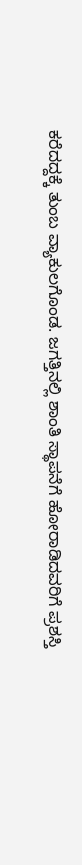ಕರೆದದ್ದಕ್ಕೆ ತುಂಬ ವ್ಯಾಕುಲಗೊಂಡ. ಜಗತ್ತಿನಲ್ಲಿ ಶಾಂತಿ ಸ್ಥಾಪನೆಗೆ ಹೋರಾಡಿದವರಿಗೆ ಪ್ರಶಸ್ತಿ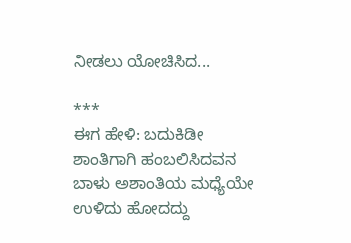ನೀಡಲು ಯೋಚಿಸಿದ...

***
ಈಗ ಹೇಳಿ: ಬದುಕಿಡೀ ಶಾಂತಿಗಾಗಿ ಹಂಬಲಿಸಿದವನ ಬಾಳು ಅಶಾಂತಿಯ ಮಧ್ಯೆಯೇ ಉಳಿದು ಹೋದದ್ದು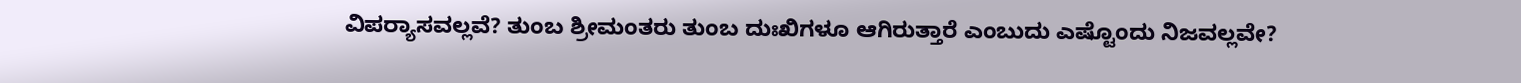ವಿಪರ್‍ಯಾಸವಲ್ಲವೆ? ತುಂಬ ಶ್ರೀಮಂತರು ತುಂಬ ದುಃಖಿಗಳೂ ಆಗಿರುತ್ತಾರೆ ಎಂಬುದು ಎಷ್ಟೊಂದು ನಿಜವಲ್ಲವೇ?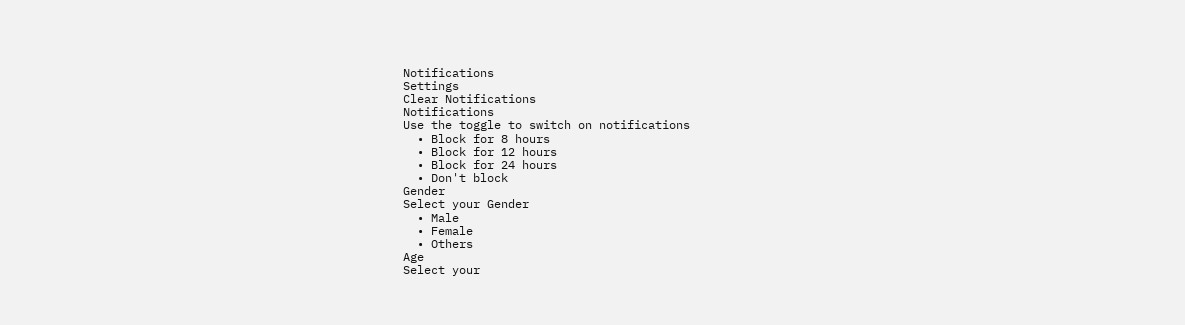Notifications
Settings
Clear Notifications
Notifications
Use the toggle to switch on notifications
  • Block for 8 hours
  • Block for 12 hours
  • Block for 24 hours
  • Don't block
Gender
Select your Gender
  • Male
  • Female
  • Others
Age
Select your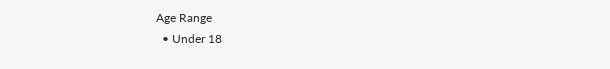Age Range
  • Under 18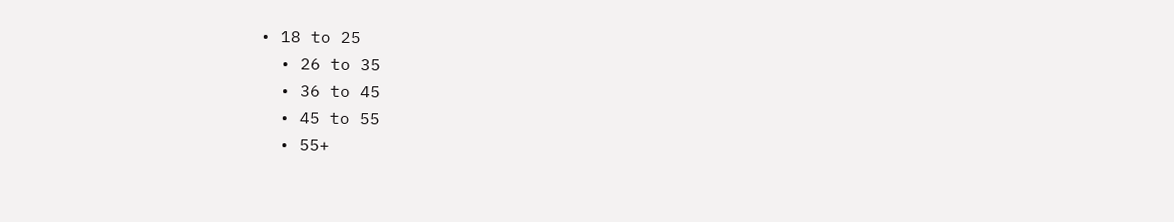• 18 to 25
  • 26 to 35
  • 36 to 45
  • 45 to 55
  • 55+